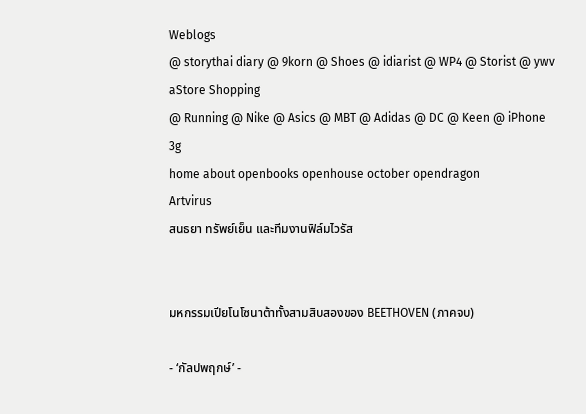Weblogs
@ storythai diary @ 9korn @ Shoes @ idiarist @ WP4 @ Storist @ ywv
aStore Shopping
@ Running @ Nike @ Asics @ MBT @ Adidas @ DC @ Keen @ iPhone 3g
home about openbooks openhouse october opendragon
Artvirus
สนธยา ทรัพย์เย็น และทีมงานฟิล์มไวรัส


มหกรรมเปียโนโซนาต้าทั้งสามสิบสองของ BEETHOVEN (ภาคจบ)

- ‘กัลปพฤกษ์’ -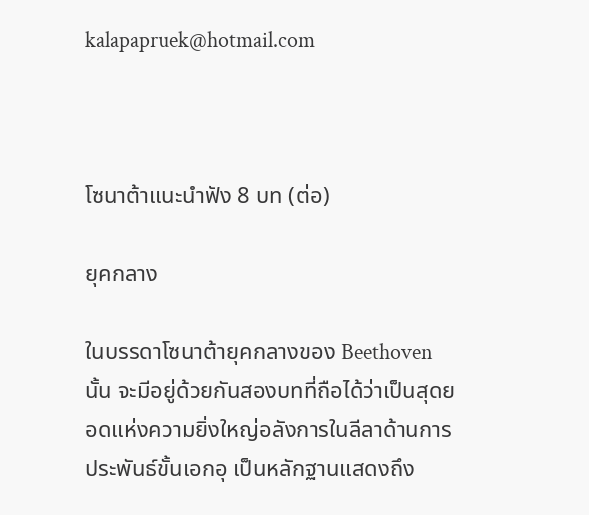kalapapruek@hotmail.com



โซนาต้าแนะนำฟัง 8 บท (ต่อ)

ยุคกลาง

ในบรรดาโซนาต้ายุคกลางของ Beethoven นั้น จะมีอยู่ด้วยกันสองบทที่ถือได้ว่าเป็นสุดยอดแห่งความยิ่งใหญ่อลังการในลีลาด้านการประพันธ์ขั้นเอกอุ เป็นหลักฐานแสดงถึง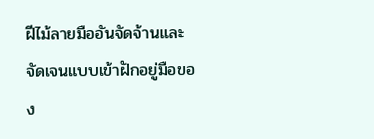ฝีไม้ลายมืออันจัดจ้านและจัดเจนแบบเข้าฝักอยู่มือของ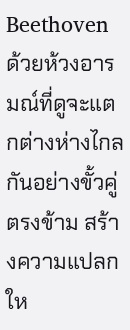Beethoven ด้วยห้วงอารมณ์ที่ดูจะแตกต่างห่างไกลกันอย่างขั้วคู่ตรงข้าม สร้างความแปลกให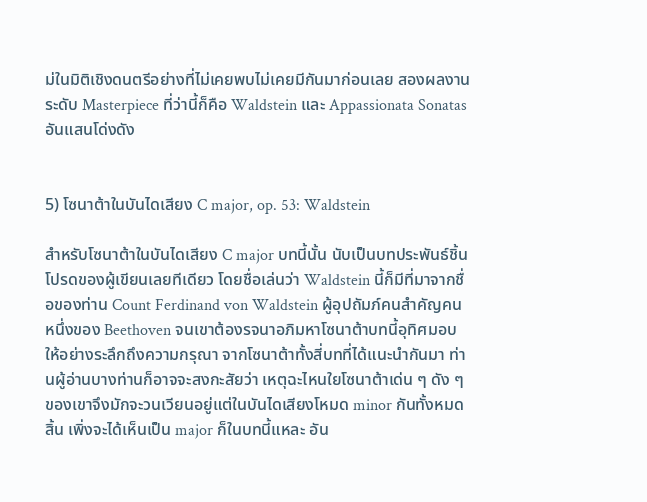ม่ในมิติเชิงดนตรีอย่างที่ไม่เคยพบไม่เคยมีกันมาก่อนเลย สองผลงานระดับ Masterpiece ที่ว่านี้ก็คือ Waldstein และ Appassionata Sonatas อันแสนโด่งดัง


5) โซนาต้าในบันไดเสียง C major, op. 53: Waldstein

สำหรับโซนาต้าในบันไดเสียง C major บทนี้นั้น นับเป็นบทประพันธ์ชิ้นโปรดของผู้เขียนเลยทีเดียว โดยชื่อเล่นว่า Waldstein นี้ก็มีที่มาจากชื่อของท่าน Count Ferdinand von Waldstein ผู้อุปถัมภ์คนสำคัญคนหนึ่งของ Beethoven จนเขาต้องรจนาอภิมหาโซนาต้าบทนี้อุทิศมอบให้อย่างระลึกถึงความกรุณา จากโซนาต้าทั้งสี่บทที่ได้แนะนำกันมา ท่านผู้อ่านบางท่านก็อาจจะสงกะสัยว่า เหตุฉะไหนใยโซนาต้าเด่น ๆ ดัง ๆ ของเขาจึงมักจะวนเวียนอยู่แต่ในบันไดเสียงโหมด minor กันทั้งหมดสิ้น เพิ่งจะได้เห็นเป็น major ก็ในบทนี้แหละ อัน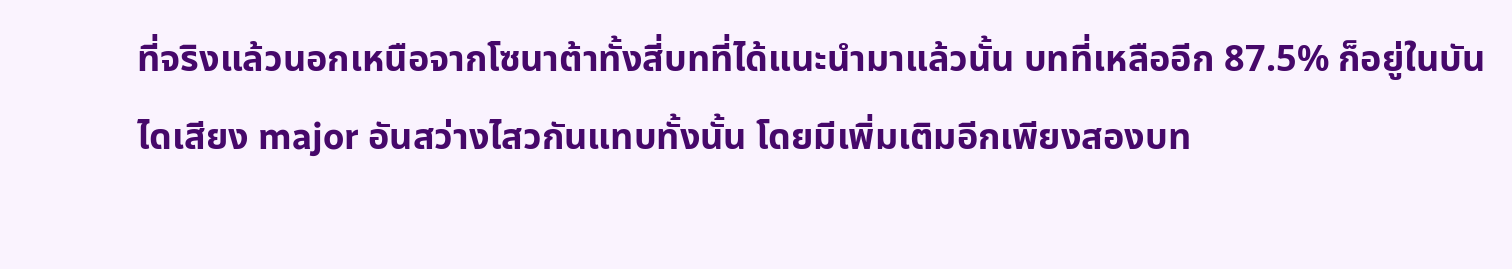ที่จริงแล้วนอกเหนือจากโซนาต้าทั้งสี่บทที่ได้แนะนำมาแล้วนั้น บทที่เหลืออีก 87.5% ก็อยู่ในบันไดเสียง major อันสว่างไสวกันแทบทั้งนั้น โดยมีเพิ่มเติมอีกเพียงสองบท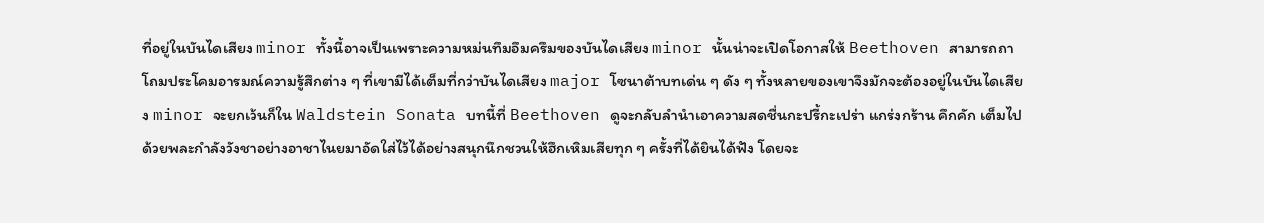ที่อยู่ในบันไดเสียง minor ทั้งนี้อาจเป็นเพราะความหม่นทึมอึมครึมของบันไดเสียง minor นั้นน่าจะเปิดโอกาสให้ Beethoven สามารถถาโถมประโคมอารมณ์ความรู้สึกต่าง ๆ ที่เขามีได้เต็มที่กว่าบันไดเสียง major โซนาต้าบทเด่น ๆ ดัง ๆ ทั้งหลายของเขาจึงมักจะต้องอยู่ในบันไดเสียง minor จะยกเว้นก็ใน Waldstein Sonata บทนี้ที่ Beethoven ดูจะกลับลำนำเอาความสดชื่นกะปรี้กะเปร่า แกร่งกร้าน คึกคัก เต็มไปด้วยพละกำลังวังชาอย่างอาชาไนยมาอัดใส่ไว้ได้อย่างสนุกนึกชวนให้ฮึกเหิมเสียทุก ๆ ครั้งที่ได้ยินได้ฟัง โดยจะ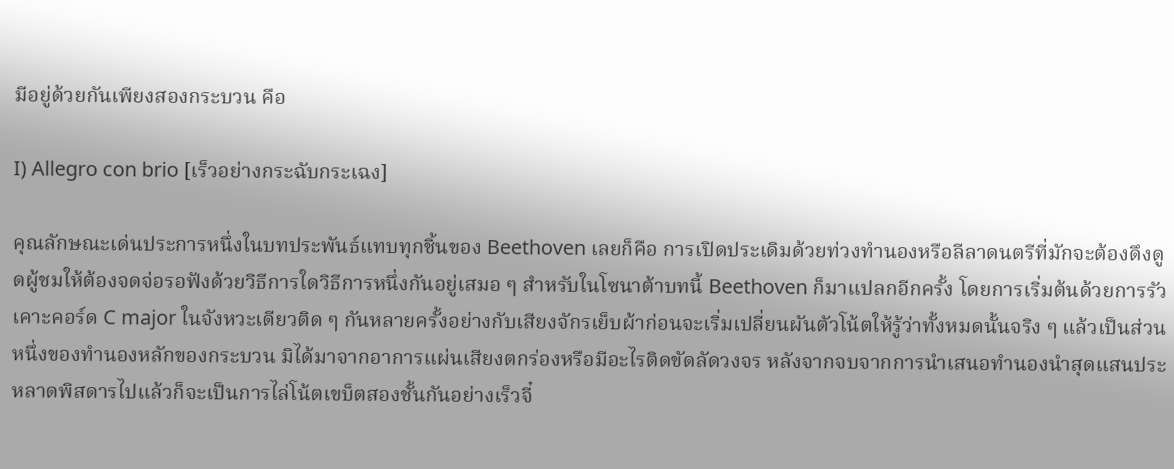มีอยู่ด้วยกันเพียงสองกระบวน คือ

I) Allegro con brio [เร็วอย่างกระฉับกระเฉง]

คุณลักษณะเด่นประการหนึ่งในบทประพันธ์แทบทุกชิ้นของ Beethoven เลยก็คือ การเปิดประเดิมด้วยท่วงทำนองหรือลีลาดนตรีที่มักจะต้องดึงดูดผู้ชมให้ต้องจดจ่อรอฟังด้วยวิธีการใดวิธีการหนึ่งกันอยู่เสมอ ๆ สำหรับในโซนาต้าบทนี้ Beethoven ก็มาแปลกอีกครั้ง โดยการเริ่มต้นด้วยการรัวเคาะคอร์ด C major ในจังหวะเดียวติด ๆ กันหลายครั้งอย่างกับเสียงจักรเย็บผ้าก่อนจะเริ่มเปลี่ยนผันตัวโน้ตให้รู้ว่าทั้งหมดนั้นจริง ๆ แล้วเป็นส่วนหนึ่งของทำนองหลักของกระบวน มิได้มาจากอาการแผ่นเสียงตกร่องหรือมีอะไรติดขัดลัดวงจร หลังจากจบจากการนำเสนอทำนองนำสุดแสนประหลาดพิสดารไปแล้วก็จะเป็นการไล่โน้ตเขบ็ตสองชั้นกันอย่างเร็วจี๋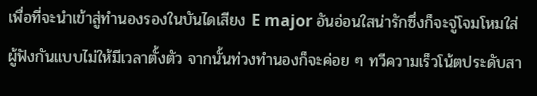เพื่อที่จะนำเข้าสู่ทำนองรองในบันไดเสียง E major อันอ่อนใสน่ารักซึ่งก็จะจู่โจมโหมใส่ผู้ฟังกันแบบไม่ให้มีเวลาตั้งตัว จากนั้นท่วงทำนองก็จะค่อย ๆ ทวีความเร็วโน้ตประดับสา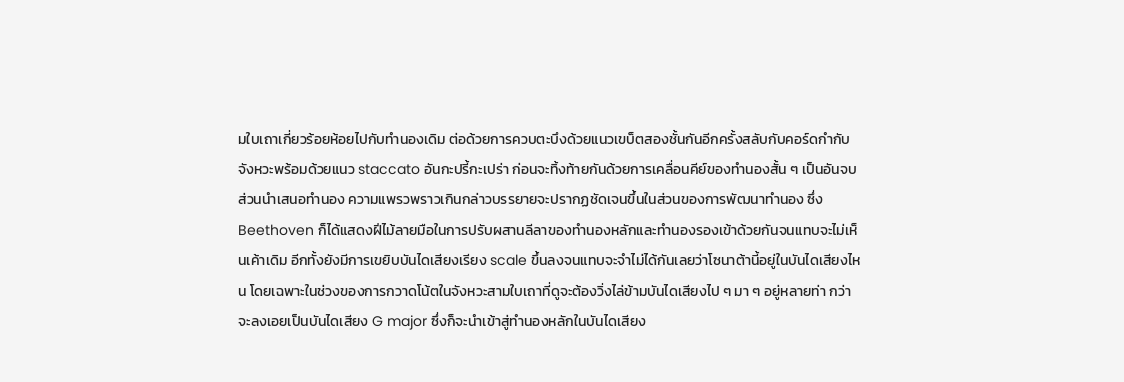มใบเถาเกี่ยวร้อยห้อยไปกับทำนองเดิม ต่อด้วยการควบตะบึงด้วยแนวเขบ็ตสองชั้นกันอีกครั้งสลับกับคอร์ดกำกับจังหวะพร้อมด้วยแนว staccato อันกะปรี้กะเปร่า ก่อนจะทิ้งท้ายกันด้วยการเคลื่อนคีย์ของทำนองสั้น ๆ เป็นอันจบส่วนนำเสนอทำนอง ความแพรวพราวเกินกล่าวบรรยายจะปรากฏชัดเจนขึ้นในส่วนของการพัฒนาทำนอง ซึ่ง Beethoven ก็ได้แสดงฝีไม้ลายมือในการปรับผสานลีลาของทำนองหลักและทำนองรองเข้าด้วยกันจนแทบจะไม่เห็นเค้าเดิม อีกทั้งยังมีการเขยิบบันไดเสียงเรียง scale ขึ้นลงจนแทบจะจำไม่ได้กันเลยว่าโซนาต้านี้อยู่ในบันไดเสียงไหน โดยเฉพาะในช่วงของการกวาดโน้ตในจังหวะสามใบเถาที่ดูจะต้องวิ่งไล่ข้ามบันไดเสียงไป ๆ มา ๆ อยู่หลายท่า กว่าจะลงเอยเป็นบันไดเสียง G major ซึ่งก็จะนำเข้าสู่ทำนองหลักในบันไดเสียง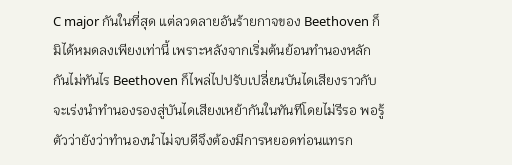C major กันในที่สุด แต่ลวดลายอันร้ายกาจของ Beethoven ก็มิได้หมดลงเพียงเท่านี้ เพราะหลังจากเริ่มต้นย้อนทำนองหลักกันไม่ทันไร Beethoven ก็ไพล่ไปปรับเปลี่ยนบันไดเสียงราวกับจะเร่งนำทำนองรองสู่บันไดเสียงเหย้ากันในทันทีโดยไม่รีรอ พอรู้ตัวว่ายังว่าทำนองนำไม่จบดีจึงต้องมีการหยอดท่อนแทรก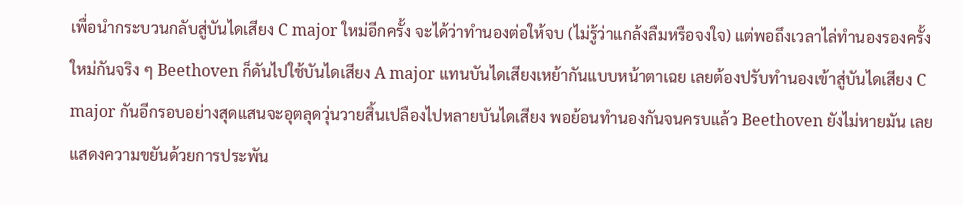เพื่อนำกระบวนกลับสู่บันไดเสียง C major ใหม่อีกครั้ง จะได้ว่าทำนองต่อให้จบ (ไม่รู้ว่าแกล้งลืมหรือจงใจ) แต่พอถึงเวลาไล่ทำนองรองครั้งใหม่กันจริง ๆ Beethoven ก็ดันไปใช้บันไดเสียง A major แทนบันไดเสียงเหย้ากันแบบหน้าตาเฉย เลยต้องปรับทำนองเข้าสู่บันไดเสียง C major กันอีกรอบอย่างสุดแสนจะอุตลุดวุ่นวายสิ้นเปลืองไปหลายบันไดเสียง พอย้อนทำนองกันจนครบแล้ว Beethoven ยังไม่หายมัน เลยแสดงความขยันด้วยการประพัน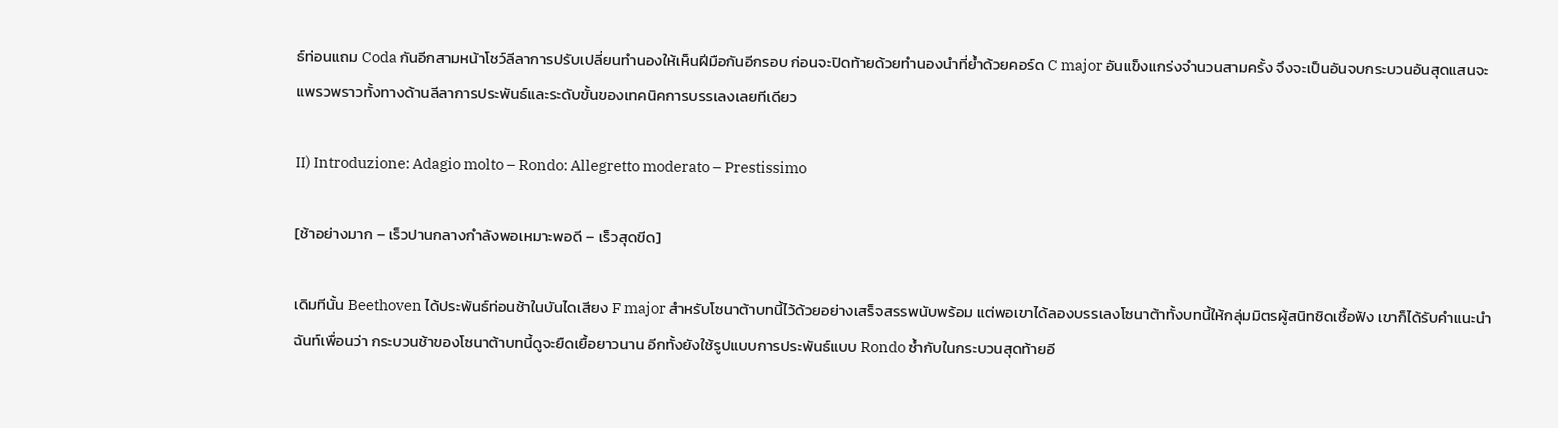ธ์ท่อนแถม Coda กันอีกสามหน้าโชว์ลีลาการปรับเปลี่ยนทำนองให้เห็นฝีมือกันอีกรอบ ก่อนจะปิดท้ายด้วยทำนองนำที่ย้ำด้วยคอร์ด C major อันแข็งแกร่งจำนวนสามครั้ง จึงจะเป็นอันจบกระบวนอันสุดแสนจะแพรวพราวทั้งทางด้านลีลาการประพันธ์และระดับขั้นของเทคนิคการบรรเลงเลยทีเดียว

II) Introduzione: Adagio molto – Rondo: Allegretto moderato – Prestissimo

[ช้าอย่างมาก – เร็วปานกลางกำลังพอเหมาะพอดี – เร็วสุดขีด]

เดิมทีนั้น Beethoven ได้ประพันธ์ท่อนช้าในบันไดเสียง F major สำหรับโซนาต้าบทนี้ไว้ด้วยอย่างเสร็จสรรพนับพร้อม แต่พอเขาได้ลองบรรเลงโซนาต้าทั้งบทนี้ให้กลุ่มมิตรผู้สนิทชิดเชื้อฟัง เขาก็ได้รับคำแนะนำฉันท์เพื่อนว่า กระบวนช้าของโซนาต้าบทนี้ดูจะยืดเยื้อยาวนาน อีกทั้งยังใช้รูปแบบการประพันธ์แบบ Rondo ซ้ำกับในกระบวนสุดท้ายอี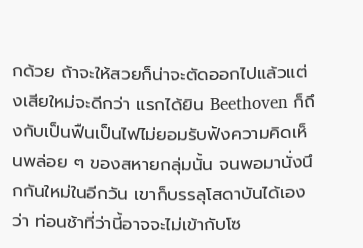กด้วย ถ้าจะให้สวยก็น่าจะตัดออกไปแล้วแต่งเสียใหม่จะดีกว่า แรกได้ยิน Beethoven ก็ถึงกับเป็นฟืนเป็นไฟไม่ยอมรับฟังความคิดเห็นพล่อย ๆ ของสหายกลุ่มนั้น จนพอมานั่งนึกกันใหม่ในอีกวัน เขาก็บรรลุโสดาบันได้เองว่า ท่อนช้าที่ว่านี้อาจจะไม่เข้ากับโซ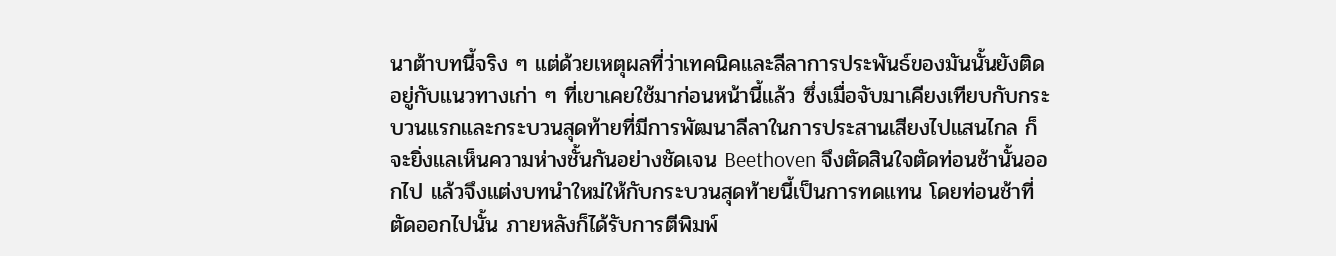นาต้าบทนี้จริง ๆ แต่ด้วยเหตุผลที่ว่าเทคนิคและลีลาการประพันธ์ของมันนั้นยังติดอยู่กับแนวทางเก่า ๆ ที่เขาเคยใช้มาก่อนหน้านี้แล้ว ซึ่งเมื่อจับมาเคียงเทียบกับกระบวนแรกและกระบวนสุดท้ายที่มีการพัฒนาลีลาในการประสานเสียงไปแสนไกล ก็จะยิ่งแลเห็นความห่างชั้นกันอย่างชัดเจน Beethoven จึงตัดสินใจตัดท่อนช้านั้นออกไป แล้วจึงแต่งบทนำใหม่ให้กับกระบวนสุดท้ายนี้เป็นการทดแทน โดยท่อนช้าที่ตัดออกไปนั้น ภายหลังก็ได้รับการตีพิมพ์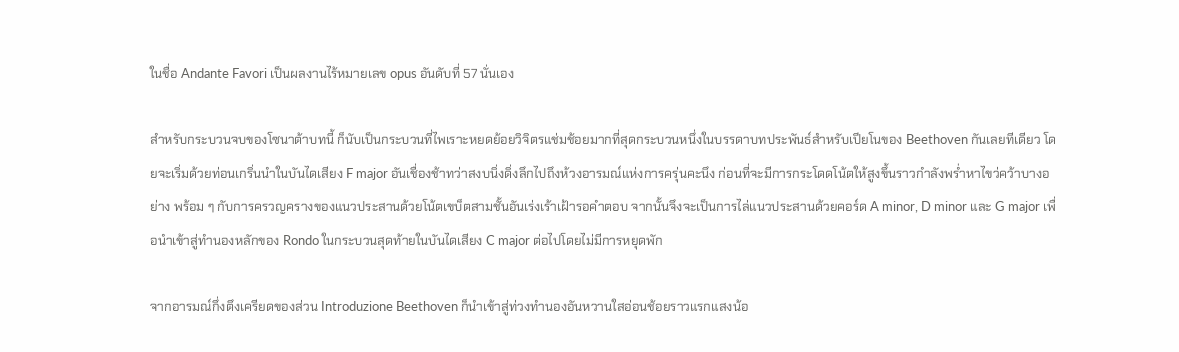ในชื่อ Andante Favori เป็นผลงานไร้หมายเลข opus อันดับที่ 57 นั่นเอง

สำหรับกระบวนจบของโซนาต้าบทนี้ ก็นับเป็นกระบวนที่ไพเราะหยดย้อยวิจิตรแช่มช้อยมากที่สุดกระบวนหนึ่งในบรรดาบทประพันธ์สำหรับเปียโนของ Beethoven กันเลยทีเดียว โดยจะเริ่มด้วยท่อนเกริ่นนำในบันไดเสียง F major อันเชื่องช้าทว่าสงบนิ่งดิ่งลึกไปถึงห้วงอารมณ์แห่งการครุ่นคะนึง ก่อนที่จะมีการกระโดดโน้ตให้สูงขึ้นราวกำลังพร่ำหาไขว่คว้าบางอย่าง พร้อม ๆ กับการครวญครางของแนวประสานด้วยโน้ตเขบ็ตสามชั้นอันเร่งเร้าเฝ้ารอคำตอบ จากนั้นจึงจะเป็นการไล่แนวประสานด้วยคอร์ด A minor, D minor และ G major เพื่อนำเข้าสู่ทำนองหลักของ Rondo ในกระบวนสุดท้ายในบันไดเสียง C major ต่อไปโดยไม่มีการหยุดพัก

จากอารมณ์กึ่งตึงเครียดของส่วน Introduzione Beethoven ก็นำเข้าสู่ท่วงทำนองอันหวานใสอ่อนช้อยราวแรกแสงน้อ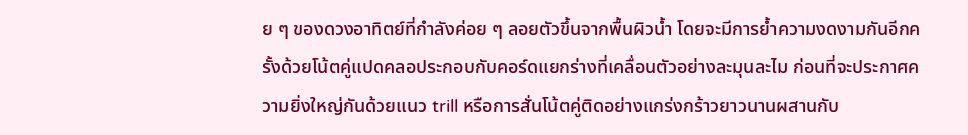ย ๆ ของดวงอาทิตย์ที่กำลังค่อย ๆ ลอยตัวขึ้นจากพื้นผิวน้ำ โดยจะมีการย้ำความงดงามกันอีกครั้งด้วยโน้ตคู่แปดคลอประกอบกับคอร์ดแยกร่างที่เคลื่อนตัวอย่างละมุนละไม ก่อนที่จะประกาศความยิ่งใหญ่กันด้วยแนว trill หรือการสั่นโน้ตคู่ติดอย่างแกร่งกร้าวยาวนานผสานกับ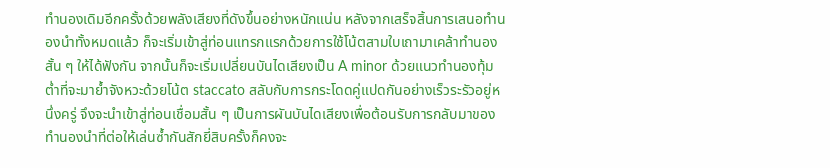ทำนองเดิมอีกครั้งด้วยพลังเสียงที่ดังขึ้นอย่างหนักแน่น หลังจากเสร็จสิ้นการเสนอทำนองนำทั้งหมดแล้ว ก็จะเริ่มเข้าสู่ท่อนแทรกแรกด้วยการใช้โน้ตสามใบเถามาเคล้าทำนองสั้น ๆ ให้ได้ฟังกัน จากนั้นก็จะเริ่มเปลี่ยนบันไดเสียงเป็น A minor ด้วยแนวทำนองทุ้มต่ำที่จะมาย้ำจังหวะด้วยโน้ต staccato สลับกับการกระโดดคู่แปดกันอย่างเร็วระรัวอยู่หนึ่งครู่ จึงจะนำเข้าสู่ท่อนเชื่อมสั้น ๆ เป็นการผันบันไดเสียงเพื่อต้อนรับการกลับมาของทำนองนำที่ต่อให้เล่นซ้ำกันสักยี่สิบครั้งก็คงจะ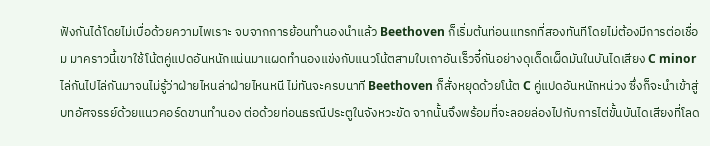ฟังกันได้โดยไม่เบื่อด้วยความไพเราะ จบจากการย้อนทำนองนำแล้ว Beethoven ก็เริ่มต้นท่อนแทรกที่สองทันทีโดยไม่ต้องมีการต่อเชื่อม มาคราวนี้เขาใช้โน้ตคู่แปดอันหนักแน่นมาแผดทำนองแข่งกับแนวโน้ตสามใบเถาอันเร็วจี๋กันอย่างดุเด็ดเผ็ดมันในบันไดเสียง C minor ไล่กันไปไล่กันมาจนไม่รู้ว่าฝ่ายไหนล่าฝ่ายไหนหนี ไม่ทันจะครบนาที Beethoven ก็สั่งหยุดด้วยโน้ต C คู่แปดอันหนักหน่วง ซึ่งก็จะนำเข้าสู่บทอัศจรรย์ด้วยแนวคอร์ดขานทำนอง ต่อด้วยท่อนธรณีประตูในจังหวะขัด จากนั้นจึงพร้อมที่จะลอยล่องไปกับการไต่ขั้นบันไดเสียงที่โลด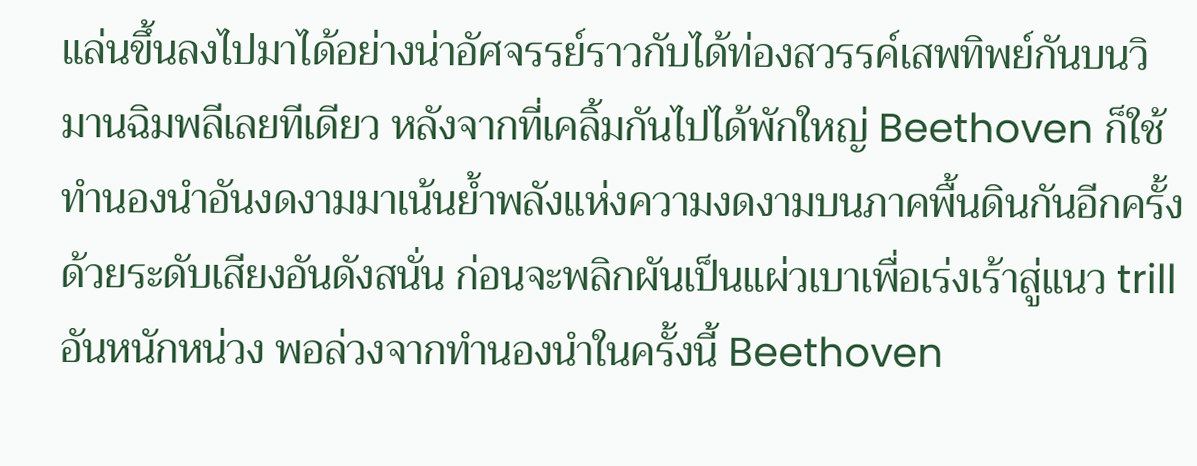แล่นขึ้นลงไปมาได้อย่างน่าอัศจรรย์ราวกับได้ท่องสวรรค์เสพทิพย์กันบนวิมานฉิมพลีเลยทีเดียว หลังจากที่เคลิ้มกันไปได้พักใหญ่ Beethoven ก็ใช้ทำนองนำอันงดงามมาเน้นย้ำพลังแห่งความงดงามบนภาคพื้นดินกันอีกครั้งด้วยระดับเสียงอันดังสนั่น ก่อนจะพลิกผันเป็นแผ่วเบาเพื่อเร่งเร้าสู่แนว trill อันหนักหน่วง พอล่วงจากทำนองนำในครั้งนี้ Beethoven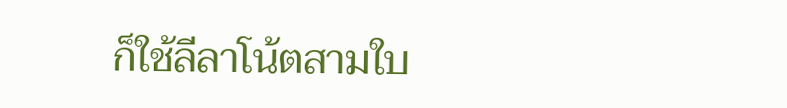ก็ใช้ลีลาโน้ตสามใบ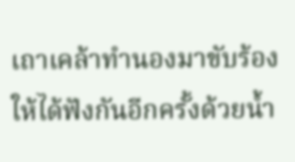เถาเคล้าทำนองมาขับร้องให้ได้ฟังกันอีกครั้งด้วยน้ำ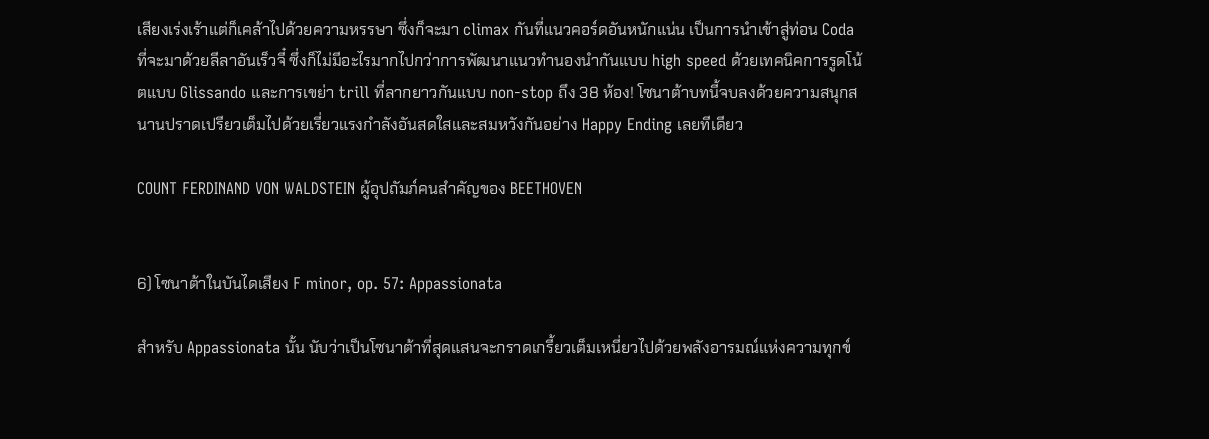เสียงเร่งเร้าแต่ก็เคล้าไปด้วยความหรรษา ซึ่งก็จะมา climax กันที่แนวคอร์ดอันหนักแน่น เป็นการนำเข้าสู่ท่อน Coda ที่จะมาด้วยลีลาอันเร็วจี๋ ซึ่งก็ไม่มีอะไรมากไปกว่าการพัฒนาแนวทำนองนำกันแบบ high speed ด้วยเทคนิคการรูดโน้ตแบบ Glissando และการเขย่า trill ที่ลากยาวกันแบบ non-stop ถึง 38 ห้อง! โซนาต้าบทนี้จบลงด้วยความสนุกสนานปราดเปรียวเต็มไปด้วยเรี่ยวแรงกำลังอันสดใสและสมหวังกันอย่าง Happy Ending เลยทีเดียว

COUNT FERDINAND VON WALDSTEIN ผู้อุปถัมภ์คนสำคัญของ BEETHOVEN


6) โซนาต้าในบันไดเสียง F minor, op. 57: Appassionata

สำหรับ Appassionata นั้น นับว่าเป็นโซนาต้าที่สุดแสนจะกราดเกรี้ยวเต็มเหนี่ยวไปด้วยพลังอารมณ์แห่งความทุกข์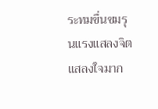ระทมขื่นขมรุนแรงแสลงจิตแสลงใจมาก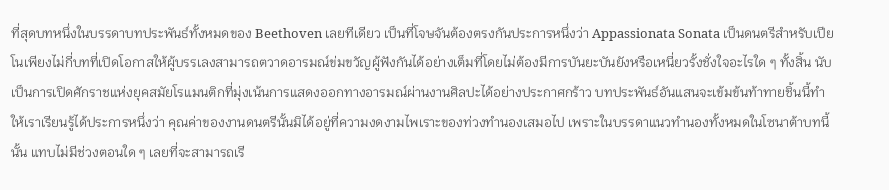ที่สุดบทหนึ่งในบรรดาบทประพันธ์ทั้งหมดของ Beethoven เลยทีเดียว เป็นที่โจษจันต้องตรงกันประการหนึ่งว่า Appassionata Sonata เป็นดนตรีสำหรับเปียโนเพียงไม่กี่บทที่เปิดโอกาสให้ผู้บรรเลงสามารถตวาดอารมณ์ข่มขวัญผู้ฟังกันได้อย่างเต็มที่โดยไม่ต้องมีการบันยะบันยังหรือเหนี่ยวรั้งชั่งใจอะไรใด ๆ ทั้งสิ้น นับเป็นการเปิดศักราชแห่งยุคสมัยโรแมนติกที่มุ่งเน้นการแสดงออกทางอารมณ์ผ่านงานศิลปะได้อย่างประกาศกร้าว บทประพันธ์อันแสนจะเข้มข้นท้าทายชิ้นนี้ทำให้เราเรียนรู้ได้ประการหนึ่งว่า คุณค่าของงานดนตรีนั้นมิได้อยู่ที่ความงดงามไพเราะของท่วงทำนองเสมอไป เพราะในบรรดาแนวทำนองทั้งหมดในโซนาต้าบทนี้นั้น แทบไม่มีช่วงตอนใด ๆ เลยที่จะสามารถเรี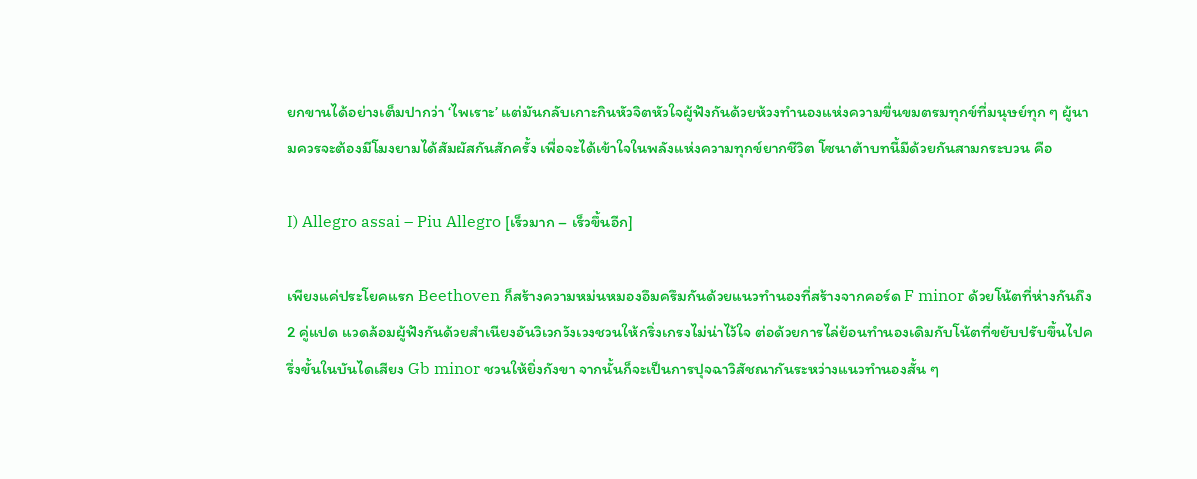ยกขานได้อย่างเต็มปากว่า ‘ไพเราะ’ แต่มันกลับเกาะกินหัวจิตหัวใจผู้ฟังกันด้วยห้วงทำนองแห่งความขื่นขมตรมทุกข์ที่มนุษย์ทุก ๆ ผู้นามควรจะต้องมีโมงยามได้สัมผัสกันสักครั้ง เพื่อจะได้เข้าใจในพลังแห่งความทุกข์ยากชีวิต โซนาต้าบทนี้มีด้วยกันสามกระบวน คือ

I) Allegro assai – Piu Allegro [เร็วมาก – เร็วขึ้นอีก]

เพียงแค่ประโยคแรก Beethoven ก็สร้างความหม่นหมองอึมครึมกันด้วยแนวทำนองที่สร้างจากคอร์ด F minor ด้วยโน้ตที่ห่างกันถึง 2 คู่แปด แวดล้อมผู้ฟังกันด้วยสำเนียงอันวิเวกวังเวงชวนให้กริ่งเกรงไม่น่าไว้ใจ ต่อด้วยการไล่ย้อนทำนองเดิมกับโน้ตที่ขยับปรับขึ้นไปครึ่งขั้นในบันไดเสียง Gb minor ชวนให้ยิ่งกังขา จากนั้นก็จะเป็นการปุจฉาวิสัชณากันระหว่างแนวทำนองสั้น ๆ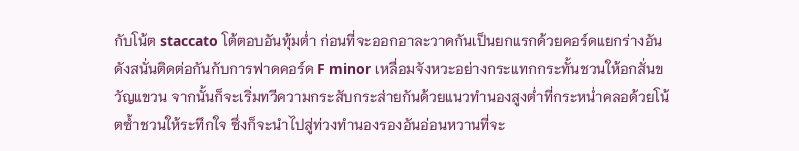กับโน้ต staccato โต้ตอบอันทุ้มต่ำ ก่อนที่จะออกอาละวาดกันเป็นยกแรกด้วยคอร์ดแยกร่างอันดังสนั่นติดต่อกันกับการฟาดคอร์ด F minor เหลื่อมจังหวะอย่างกระแทกกระทั้นชวนให้อกสั่นขวัญแขวน จากนั้นก็จะเริ่มทวีความกระสับกระส่ายกันด้วยแนวทำนองสูงต่ำที่กระหน่ำคลอด้วยโน้ตซ้ำชวนให้ระทึกใจ ซึ่งก็จะนำไปสู่ท่วงทำนองรองอันอ่อนหวานที่จะ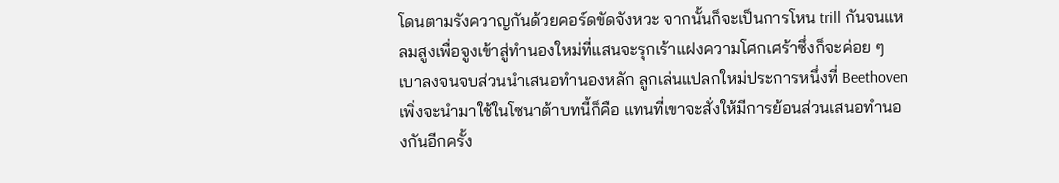โดนตามรังควาญกันด้วยคอร์ดขัดจังหวะ จากนั้นก็จะเป็นการโหน trill กันจนแหลมสูงเพื่อจูงเข้าสู่ทำนองใหม่ที่แสนจะรุกเร้าแฝงความโศกเศร้าซึ่งก็จะค่อย ๆ เบาลงจนจบส่วนนำเสนอทำนองหลัก ลูกเล่นแปลกใหม่ประการหนึ่งที่ Beethoven เพิ่งจะนำมาใช้ในโซนาต้าบทนี้ก็คือ แทนที่เขาจะสั่งให้มีการย้อนส่วนเสนอทำนองกันอีกครั้ง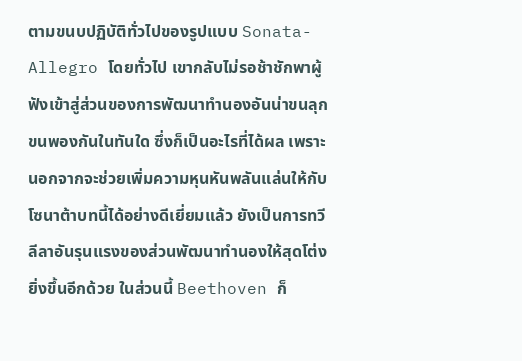ตามขนบปฏิบัติทั่วไปของรูปแบบ Sonata-Allegro โดยทั่วไป เขากลับไม่รอช้าชักพาผู้ฟังเข้าสู่ส่วนของการพัฒนาทำนองอันน่าขนลุกขนพองกันในทันใด ซึ่งก็เป็นอะไรที่ได้ผล เพราะนอกจากจะช่วยเพิ่มความหุนหันพลันแล่นให้กับโซนาต้าบทนี้ได้อย่างดีเยี่ยมแล้ว ยังเป็นการทวีลีลาอันรุนแรงของส่วนพัฒนาทำนองให้สุดโต่งยิ่งขึ้นอีกด้วย ในส่วนนี้ Beethoven ก็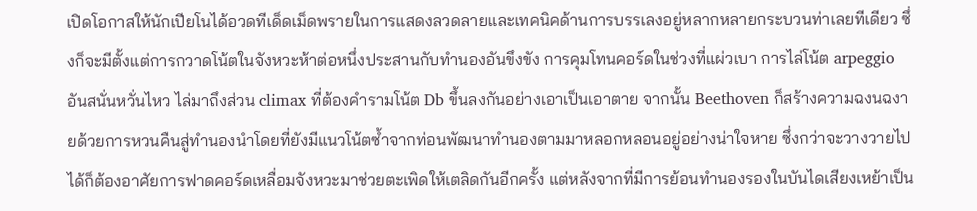เปิดโอกาสให้นักเปียโนได้อวดทีเด็ดเม็ดพรายในการแสดงลวดลายและเทคนิคด้านการบรรเลงอยู่หลากหลายกระบวนท่าเลยทีเดียว ซึ่งก็จะมีตั้งแต่การกวาดโน้ตในจังหวะห้าต่อหนึ่งประสานกับทำนองอันขึงขัง การคุมโทนคอร์ดในช่วงที่แผ่วเบา การไล่โน้ต arpeggio อันสนั่นหวั่นไหว ไล่มาถึงส่วน climax ที่ต้องคำรามโน้ต Db ขึ้นลงกันอย่างเอาเป็นเอาตาย จากนั้น Beethoven ก็สร้างความฉงนฉงายด้วยการหวนคืนสู่ทำนองนำโดยที่ยังมีแนวโน้ตซ้ำจากท่อนพัฒนาทำนองตามมาหลอกหลอนอยู่อย่างน่าใจหาย ซึ่งกว่าจะวางวายไปได้ก็ต้องอาศัยการฟาดคอร์ดเหลื่อมจังหวะมาช่วยตะเพิดให้เตลิดกันอีกครั้ง แต่หลังจากที่มีการย้อนทำนองรองในบันไดเสียงเหย้าเป็น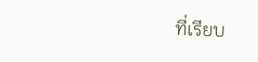ที่เรียบ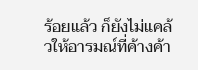ร้อยแล้ว ก็ยังไม่แคล้วให้อารมณ์ที่ค้างค้า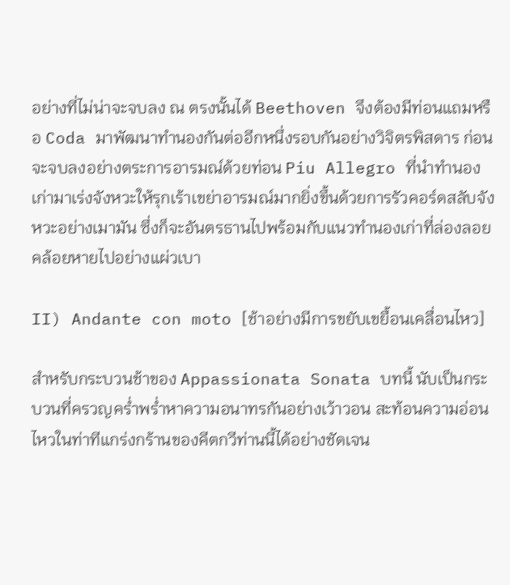อย่างที่ไม่น่าจะจบลง ณ ตรงนั้นได้ Beethoven จึงต้องมีท่อนแถมหรือ Coda มาพัฒนาทำนองกันต่ออีกหนึ่งรอบกันอย่างวิจิตรพิสดาร ก่อนจะจบลงอย่างตระการอารมณ์ด้วยท่อน Piu Allegro ที่นำทำนองเก่ามาเร่งจังหวะให้รุกเร้าเขย่าอารมณ์มากยิ่งขึ้นด้วยการรัวคอร์ดสลับจังหวะอย่างเมามัน ซึ่งก็จะอันตรธานไปพร้อมกับแนวทำนองเก่าที่ล่องลอยคล้อยหายไปอย่างแผ่วเบา

II) Andante con moto [ช้าอย่างมีการขยับเขยื้อนเคลื่อนไหว]

สำหรับกระบวนช้าของ Appassionata Sonata บทนี้ นับเป็นกระบวนที่ครวญคร่ำพร่ำหาความอนาทรกันอย่างเว้าวอน สะท้อนความอ่อนไหวในท่าทีแกร่งกร้านของคีตกวีท่านนี้ได้อย่างชัดเจน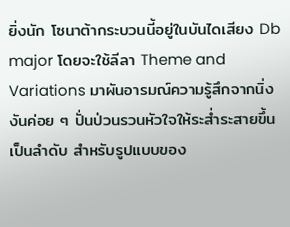ยิ่งนัก โซนาต้ากระบวนนี้อยู่ในบันไดเสียง Db major โดยจะใช้ลีลา Theme and Variations มาผันอารมณ์ความรู้สึกจากนิ่งงันค่อย ๆ ปั่นป่วนรวนหัวใจให้ระส่ำระสายขึ้นเป็นลำดับ สำหรับรูปแบบของ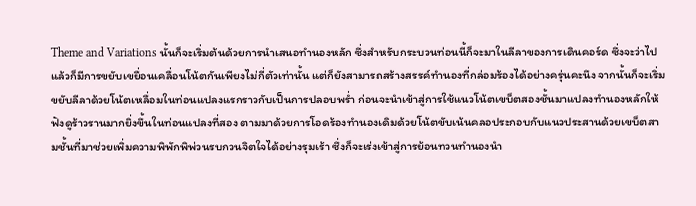Theme and Variations นั้นก็จะเริ่มต้นด้วยการนำเสนอทำนองหลัก ซึ่งสำหรับกระบวนท่อนนี้ก็จะมาในลีลาของการเดินคอร์ด ซึ่งจะว่าไปแล้วก็มีการขยับเขยื่อนเคลื่อนโน้ตกันเพียงไม่กี่ตัวเท่านั้น แต่ก็ยังสามารถสร้างสรรค์ทำนองที่กล่อมร้องได้อย่างครุ่นคะนึง จากนั้นก็จะเริ่มขยับลีลาด้วยโน้ตเหลื่อมในท่อนแปลงแรกราวกับเป็นการปลอบพร่ำ ก่อนจะนำเข้าสู่การใช้แนวโน้ตเขบ็ตสองชั้นมาแปลงทำนองหลักให้ฟังดูร้าวรานมากยิ่งขึ้นในท่อนแปลงที่สอง ตามมาด้วยการโอดร้องทำนองเดิมด้วยโน้ตขับเน้นคลอประกอบกับแนวประสานด้วยเขบ็ตสามชั้นที่มาช่วยเพิ่มความพิพักพิพ่วนรบกวนจิตใจได้อย่างรุมเร้า ซึ่งก็จะเร่งเข้าสู่การย้อนทวนทำนองนำ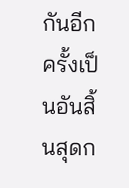กันอีกครั้งเป็นอันสิ้นสุดก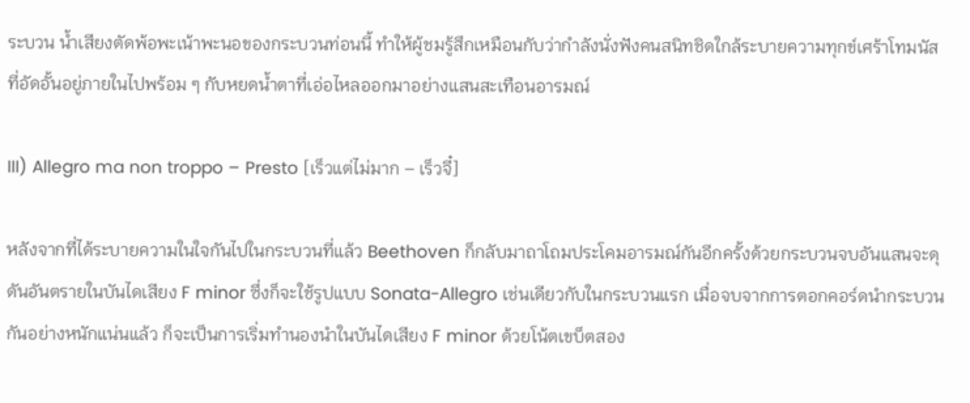ระบวน น้ำเสียงตัดพ้อพะเน้าพะนอของกระบวนท่อนนี้ ทำให้ผู้ชมรู้สึกเหมือนกับว่ากำลังนั่งฟังคนสนิทชิดใกล้ระบายความทุกข์เศร้าโทมนัสที่อัดอั้นอยู่ภายในไปพร้อม ๆ กับหยดน้ำตาที่เอ่อไหลออกมาอย่างแสนสะเทือนอารมณ์

III) Allegro ma non troppo – Presto [เร็วแต่ไม่มาก – เร็วจี๋]

หลังจากที่ได้ระบายความในใจกันไปในกระบวนที่แล้ว Beethoven ก็กลับมาถาโถมประโคมอารมณ์กันอีกครั้งด้วยกระบวนจบอันแสนจะดุดันอันตรายในบันไดเสียง F minor ซึ่งก็จะใช้รูปแบบ Sonata-Allegro เช่นเดียวกับในกระบวนแรก เมื่อจบจากการตอกคอร์ดนำกระบวนกันอย่างหนักแน่นแล้ว ก็จะเป็นการเริ่มทำนองนำในบันไดเสียง F minor ด้วยโน้ตเขบ็ตสอง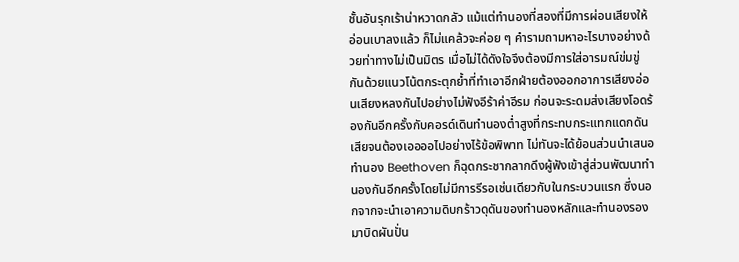ชั้นอันรุกเร้าน่าหวาดกลัว แม้แต่ทำนองที่สองที่มีการผ่อนเสียงให้อ่อนเบาลงแล้ว ก็ไม่แคล้วจะค่อย ๆ คำรามถามหาอะไรบางอย่างด้วยท่าทางไม่เป็นมิตร เมื่อไม่ได้ดังใจจึงต้องมีการใส่อารมณ์ข่มขู่กันด้วยแนวโน้ตกระตุกย้ำที่ทำเอาอีกฝ่ายต้องออกอาการเสียงอ่อนเสียงหลงกันไปอย่างไม่ฟังอีร้าค่าอีรม ก่อนจะระดมส่งเสียงโอดร้องกันอีกครั้งกับคอรด์เดินทำนองต่ำสูงที่กระทบกระแทกแดกดันเสียจนต้องเออออไปอย่างไร้ข้อพิพาท ไม่ทันจะได้ย้อนส่วนนำเสนอทำนอง Beethoven ก็ฉุดกระชากลากดึงผู้ฟังเข้าสู่ส่วนพัฒนาทำนองกันอีกครั้งโดยไม่มีการรีรอเช่นเดียวกับในกระบวนแรก ซึ่งนอกจากจะนำเอาความดิบกร้าวดุดันของทำนองหลักและทำนองรองมาบิดผันปั่น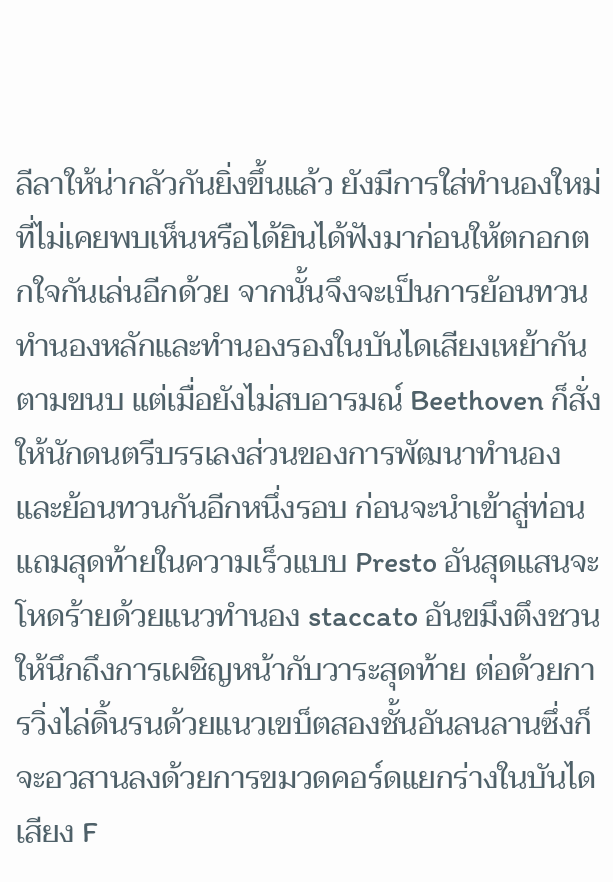ลีลาให้น่ากลัวกันยิ่งขึ้นแล้ว ยังมีการใส่ทำนองใหม่ที่ไม่เคยพบเห็นหรือได้ยินได้ฟังมาก่อนให้ตกอกตกใจกันเล่นอีกด้วย จากนั้นจึงจะเป็นการย้อนทวนทำนองหลักและทำนองรองในบันไดเสียงเหย้ากันตามขนบ แต่เมื่อยังไม่สบอารมณ์ Beethoven ก็สั่งให้นักดนตรีบรรเลงส่วนของการพัฒนาทำนองและย้อนทวนกันอีกหนึ่งรอบ ก่อนจะนำเข้าสู่ท่อนแถมสุดท้ายในความเร็วแบบ Presto อันสุดแสนจะโหดร้ายด้วยแนวทำนอง staccato อันขมึงตึงชวนให้นึกถึงการเผชิญหน้ากับวาระสุดท้าย ต่อด้วยการวิ่งไล่ดิ้นรนด้วยแนวเขบ็ตสองชั้นอันลนลานซึ่งก็จะอวสานลงด้วยการขมวดคอร์ดแยกร่างในบันไดเสียง F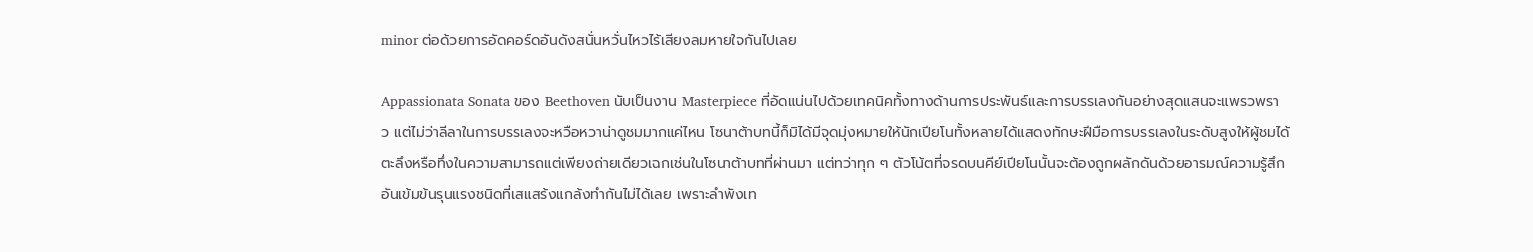minor ต่อด้วยการอัดคอร์ดอันดังสนั่นหวั่นไหวไร้เสียงลมหายใจกันไปเลย

Appassionata Sonata ของ Beethoven นับเป็นงาน Masterpiece ที่อัดแน่นไปด้วยเทคนิคทั้งทางด้านการประพันธ์และการบรรเลงกันอย่างสุดแสนจะแพรวพราว แต่ไม่ว่าลีลาในการบรรเลงจะหวือหวาน่าดูชมมากแค่ไหน โซนาต้าบทนี้ก็มิได้มีจุดมุ่งหมายให้นักเปียโนทั้งหลายได้แสดงทักษะฝีมือการบรรเลงในระดับสูงให้ผู้ชมได้ตะลึงหรือทึ่งในความสามารถแต่เพียงถ่ายเดียวเฉกเช่นในโซนาต้าบทที่ผ่านมา แต่ทว่าทุก ๆ ตัวโน้ตที่จรดบนคีย์เปียโนนั้นจะต้องถูกผลักดันด้วยอารมณ์ความรู้สึกอันเข้มข้นรุนแรงชนิดที่เสแสร้งแกล้งทำกันไม่ได้เลย เพราะลำพังเท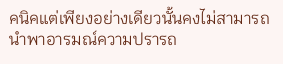คนิคแต่เพียงอย่างเดียวนั้นคงไม่สามารถนำพาอารมณ์ความปรารถ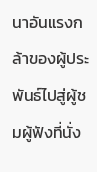นาอันแรงกล้าของผู้ประพันธ์ไปสู่ผู้ชมผู้ฟังที่นั่ง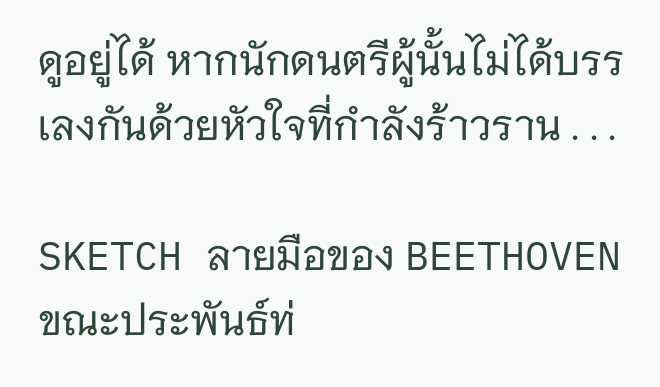ดูอยู่ได้ หากนักดนตรีผู้นั้นไม่ได้บรรเลงกันด้วยหัวใจที่กำลังร้าวราน . . .

SKETCH ลายมือของ BEETHOVEN ขณะประพันธ์ท่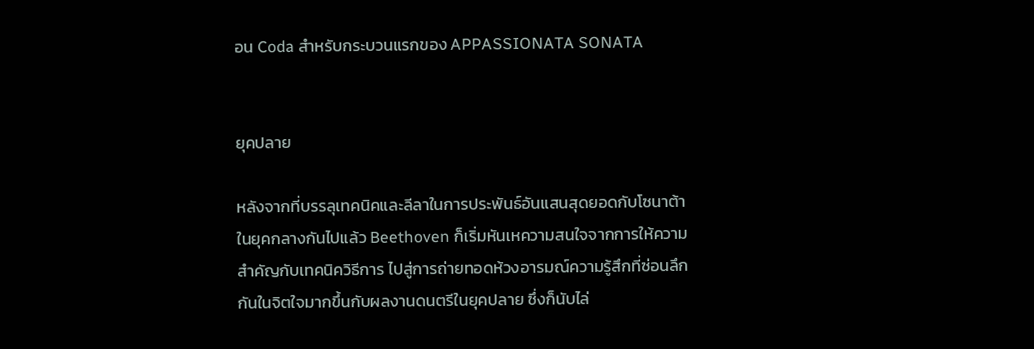อน Coda สำหรับกระบวนแรกของ APPASSIONATA SONATA


ยุคปลาย

หลังจากที่บรรลุเทคนิคและลีลาในการประพันธ์อันแสนสุดยอดกับโซนาต้าในยุคกลางกันไปแล้ว Beethoven ก็เริ่มหันเหความสนใจจากการให้ความสำคัญกับเทคนิควิธีการ ไปสู่การถ่ายทอดห้วงอารมณ์ความรู้สึกที่ซ่อนลึกกันในจิตใจมากขึ้นกับผลงานดนตรีในยุคปลาย ซึ่งก็นับไล่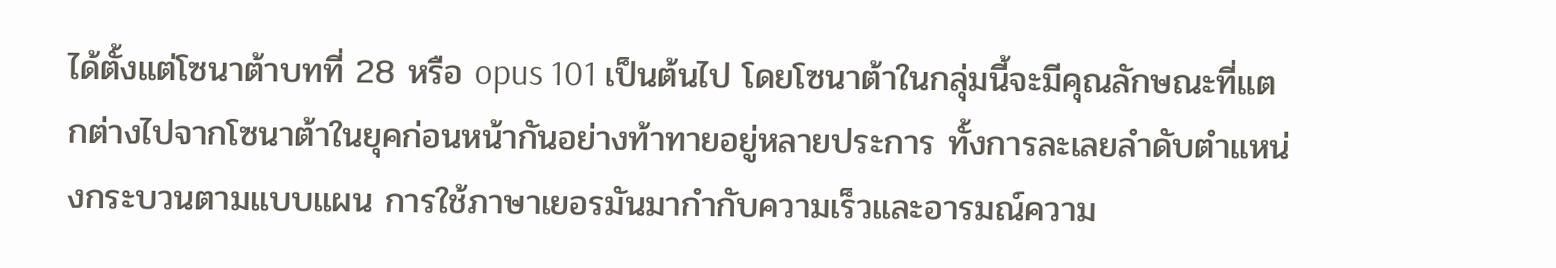ได้ตั้งแต่โซนาต้าบทที่ 28 หรือ opus 101 เป็นต้นไป โดยโซนาต้าในกลุ่มนี้จะมีคุณลักษณะที่แตกต่างไปจากโซนาต้าในยุคก่อนหน้ากันอย่างท้าทายอยู่หลายประการ ทั้งการละเลยลำดับตำแหน่งกระบวนตามแบบแผน การใช้ภาษาเยอรมันมากำกับความเร็วและอารมณ์ความ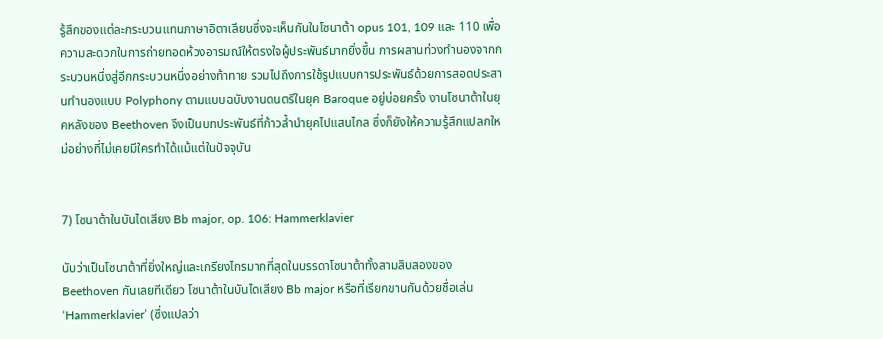รู้สึกของแต่ละกระบวนแทนภาษาอิตาเลียนซึ่งจะเห็นกันในโซนาต้า opus 101, 109 และ 110 เพื่อความสะดวกในการถ่ายทอดห้วงอารมณ์ให้ตรงใจผู้ประพันธ์มากยิ่งขึ้น การผสานท่วงทำนองจากกระบวนหนึ่งสู่อีกกระบวนหนึ่งอย่างท้าทาย รวมไปถึงการใช้รูปแบบการประพันธ์ด้วยการสอดประสานทำนองแบบ Polyphony ตามแบบฉบับงานดนตรีในยุค Baroque อยู่บ่อยครั้ง งานโซนาต้าในยุคหลังของ Beethoven จึงเป็นบทประพันธ์ที่ก้าวล้ำนำยุคไปแสนไกล ซึ่งก็ยังให้ความรู้สึกแปลกใหม่อย่างที่ไม่เคยมีใครทำได้แม้แต่ในปัจจุบัน


7) โซนาต้าในบันไดเสียง Bb major, op. 106: Hammerklavier

นับว่าเป็นโซนาต้าที่ยิ่งใหญ่และเกรียงไกรมากที่สุดในบรรดาโซนาต้าทั้งสามสิบสองของ Beethoven กันเลยทีเดียว โซนาต้าในบันไดเสียง Bb major หรือที่เรียกขานกันด้วยชื่อเล่น ‘Hammerklavier’ (ซึ่งแปลว่า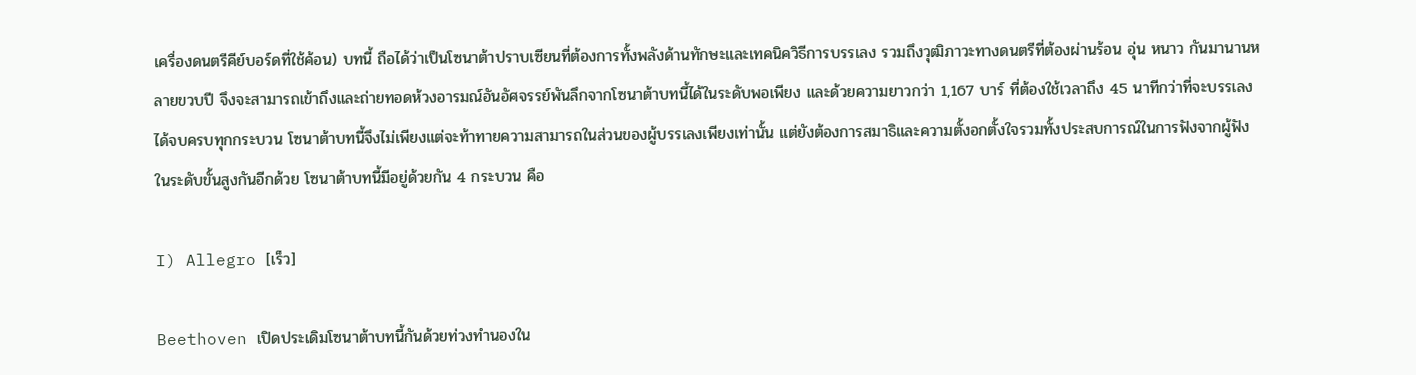เครื่องดนตรีคีย์บอร์ดที่ใช้ค้อน) บทนี้ ถือได้ว่าเป็นโซนาต้าปราบเซียนที่ต้องการทั้งพลังด้านทักษะและเทคนิควิธีการบรรเลง รวมถึงวุฒิภาวะทางดนตรีที่ต้องผ่านร้อน อุ่น หนาว กันมานานหลายขวบปี จึงจะสามารถเข้าถึงและถ่ายทอดห้วงอารมณ์อันอัศจรรย์พันลึกจากโซนาต้าบทนี้ได้ในระดับพอเพียง และด้วยความยาวกว่า 1,167 บาร์ ที่ต้องใช้เวลาถึง 45 นาทีกว่าที่จะบรรเลงได้จบครบทุกกระบวน โซนาต้าบทนี้จึงไม่เพียงแต่จะท้าทายความสามารถในส่วนของผู้บรรเลงเพียงเท่านั้น แต่ยังต้องการสมาธิและความตั้งอกตั้งใจรวมทั้งประสบการณ์ในการฟังจากผู้ฟังในระดับขั้นสูงกันอีกด้วย โซนาต้าบทนี้มีอยู่ด้วยกัน 4 กระบวน คือ

I) Allegro [เร็ว]

Beethoven เปิดประเดิมโซนาต้าบทนี้กันด้วยท่วงทำนองใน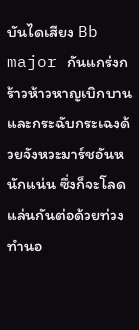บันไดเสียง Bb major กันแกร่งกร้าวห้าวหาญเบิกบานและกระฉับกระเฉงด้วยจังหวะมาร์ชอันหนักแน่น ซึ่งก็จะโลดแล่นกันต่อด้วยท่วงทำนอ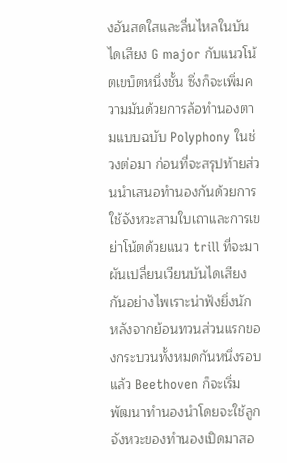งอันสดใสและลื่นไหลในบันไดเสียง G major กับแนวโน้ตเขบ็ตหนึ่งชั้น ซึ่งก็จะเพิ่มความมันด้วยการล้อทำนองตามแบบฉบับ Polyphony ในช่วงต่อมา ก่อนที่จะสรุปท้ายส่วนนำเสนอทำนองกันด้วยการใช้จังหวะสามใบเถาและการเขย่าโน้ตด้วยแนว trill ที่จะมาผันเปลี่ยนเวียนบันไดเสียงกันอย่างไพเราะน่าฟังยิ่งนัก หลังจากย้อนทวนส่วนแรกของกระบวนทั้งหมดกันหนึ่งรอบแล้ว Beethoven ก็จะเริ่มพัฒนาทำนองนำโดยจะใช้ลูกจังหวะของทำนองเปิดมาสอ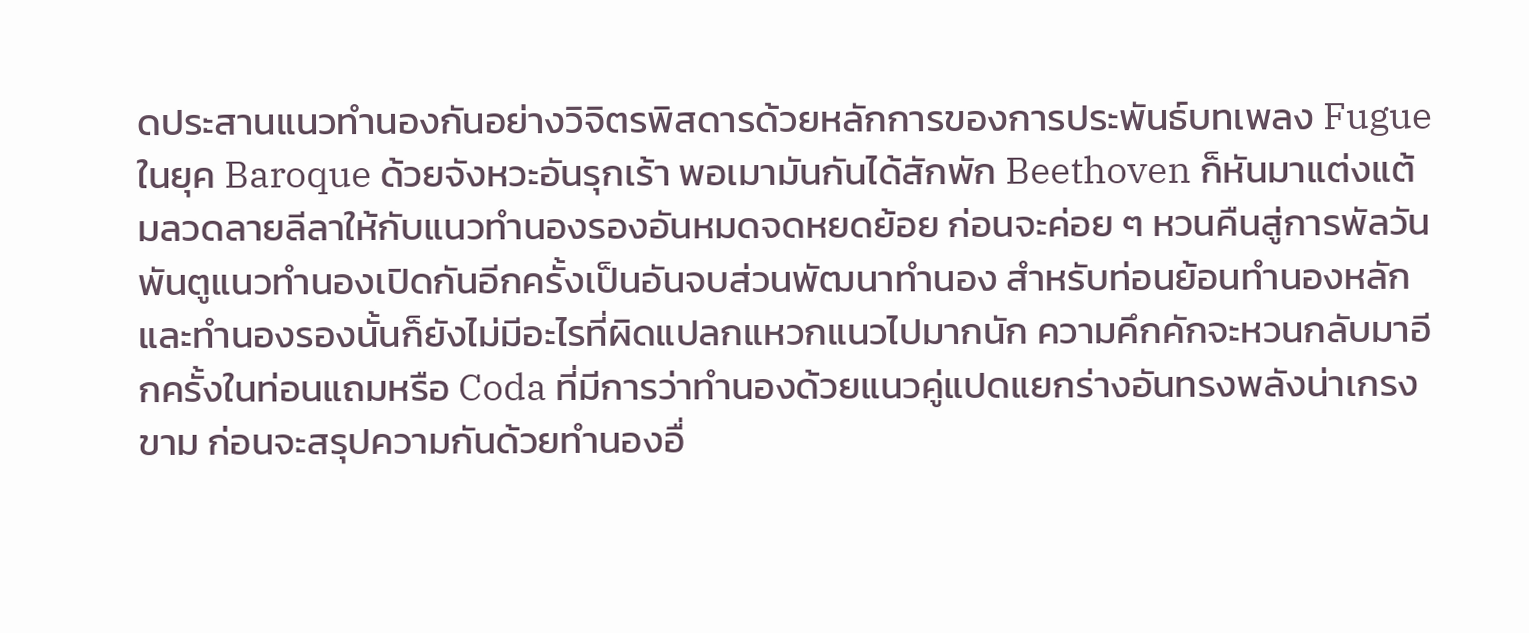ดประสานแนวทำนองกันอย่างวิจิตรพิสดารด้วยหลักการของการประพันธ์บทเพลง Fugue ในยุค Baroque ด้วยจังหวะอันรุกเร้า พอเมามันกันได้สักพัก Beethoven ก็หันมาแต่งแต้มลวดลายลีลาให้กับแนวทำนองรองอันหมดจดหยดย้อย ก่อนจะค่อย ๆ หวนคืนสู่การพัลวันพันตูแนวทำนองเปิดกันอีกครั้งเป็นอันจบส่วนพัฒนาทำนอง สำหรับท่อนย้อนทำนองหลักและทำนองรองนั้นก็ยังไม่มีอะไรที่ผิดแปลกแหวกแนวไปมากนัก ความคึกคักจะหวนกลับมาอีกครั้งในท่อนแถมหรือ Coda ที่มีการว่าทำนองด้วยแนวคู่แปดแยกร่างอันทรงพลังน่าเกรงขาม ก่อนจะสรุปความกันด้วยทำนองอื่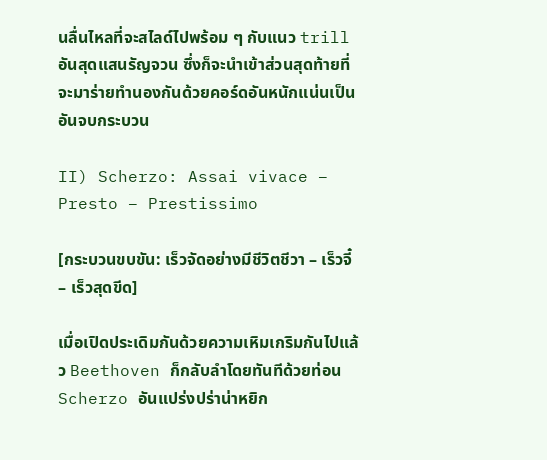นลื่นไหลที่จะสไลด์ไปพร้อม ๆ กับแนว trill อันสุดแสนรัญจวน ซึ่งก็จะนำเข้าส่วนสุดท้ายที่จะมาร่ายทำนองกันด้วยคอร์ดอันหนักแน่นเป็นอันจบกระบวน

II) Scherzo: Assai vivace – Presto – Prestissimo

[กระบวนขบขัน: เร็วจัดอย่างมีชีวิตชีวา – เร็วจี๋ – เร็วสุดขีด]

เมื่อเปิดประเดิมกันด้วยความเหิมเกริมกันไปแล้ว Beethoven ก็กลับลำโดยทันทีด้วยท่อน Scherzo อันแปร่งปร่าน่าหยิก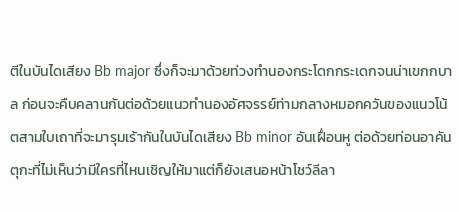ตีในบันไดเสียง Bb major ซึ่งก็จะมาด้วยท่วงทำนองกระโดกกระเดกจนน่าเขกกบาล ก่อนจะคืบคลานกันต่อด้วยแนวทำนองอัศจรรย์ท่ามกลางหมอกควันของแนวโน้ตสามใบเถาที่จะมารุมเร้ากันในบันไดเสียง Bb minor อันเฝื่อนหู ต่อด้วยท่อนอาคันตุกะที่ไม่เห็นว่ามีใครที่ไหนเชิญให้มาแต่ก็ยังเสนอหน้าโชว์ลีลา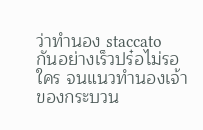ว่าทำนอง staccato กันอย่างเร็วปร๋อไม่รอใคร จนแนวทำนองเจ้าของกระบวน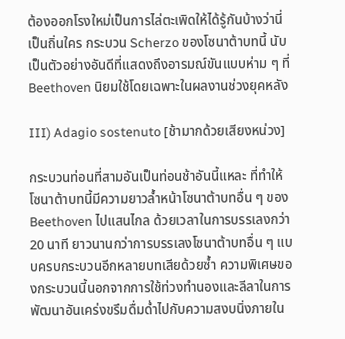ต้องออกโรงใหม่เป็นการไล่ตะเพิดให้ได้รู้กันบ้างว่านี่เป็นถิ่นใคร กระบวน Scherzo ของโซนาต้าบทนี้ นับเป็นตัวอย่างอันดีที่แสดงถึงอารมณ์ขันแบบห่าม ๆ ที่ Beethoven นิยมใช้โดยเฉพาะในผลงานช่วงยุคหลัง

III) Adagio sostenuto [ช้ามากด้วยเสียงหน่วง]

กระบวนท่อนที่สามอันเป็นท่อนช้าอันนี้แหละ ที่ทำให้โซนาต้าบทนี้มีความยาวล้ำหน้าโซนาต้าบทอื่น ๆ ของ Beethoven ไปแสนไกล ด้วยเวลาในการบรรเลงกว่า 20 นาที ยาวนานกว่าการบรรเลงโซนาต้าบทอื่น ๆ แบบครบกระบวนอีกหลายบทเสียด้วยซ้ำ ความพิเศษของกระบวนนี้นอกจากการใช้ท่วงทำนองและลีลาในการพัฒนาอันเคร่งขรึมดื่มด่ำไปกับความสงบนิ่งภายใน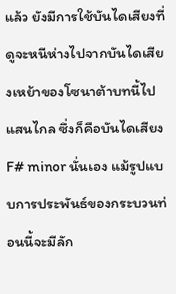แล้ว ยังมีการใช้บันไดเสียงที่ดูจะหนีห่างไปจากบันไดเสียงเหย้าของโซนาต้าบทนี้ไปแสนไกล ซึ่งก็คือบันไดเสียง F# minor นั่นเอง แม้รูปแบบการประพันธ์ของกระบวนท่อนนี้จะมีลัก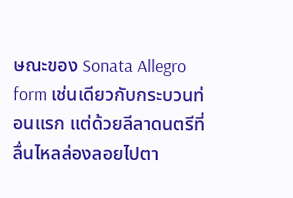ษณะของ Sonata Allegro form เช่นเดียวกับกระบวนท่อนแรก แต่ด้วยลีลาดนตรีที่ลื่นไหลล่องลอยไปตา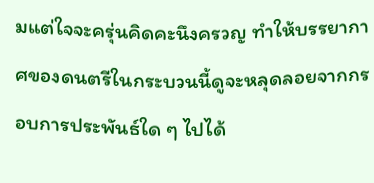มแต่ใจจะครุ่นคิดคะนึงครวญ ทำให้บรรยากาศของดนตรีในกระบวนนี้ดูจะหลุดลอยจากกรอบการประพันธ์ใด ๆ ไปได้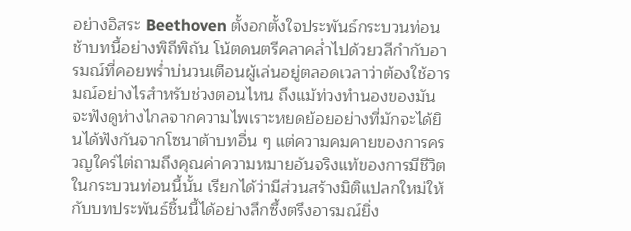อย่างอิสระ Beethoven ตั้งอกตั้งใจประพันธ์กระบวนท่อนช้าบทนี้อย่างพิถีพิถัน โน้ตดนตรีคลาคล่ำไปด้วยวลีกำกับอารมณ์ที่คอยพร่ำบ่นวนเตือนผู้เล่นอยู่ตลอดเวลาว่าต้องใช้อารมณ์อย่างไรสำหรับช่วงตอนไหน ถึงแม้ท่วงทำนองของมันจะฟังดูห่างไกลจากความไพเราะหยดย้อยอย่างที่มักจะได้ยินได้ฟังกันจากโซนาต้าบทอื่น ๆ แต่ความคมคายของการครวญใคร่ไต่ถามถึงคุณค่าความหมายอันจริงแท้ของการมีชีวิตในกระบวนท่อนนี้นั้น เรียกได้ว่ามีส่วนสร้างมิติแปลกใหม่ให้กับบทประพันธ์ชิ้นนี้ได้อย่างลึกซึ้งตรึงอารมณ์ยิ่ง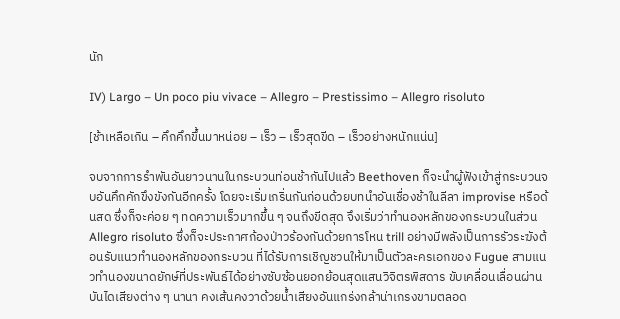นัก

IV) Largo – Un poco piu vivace – Allegro – Prestissimo – Allegro risoluto

[ช้าเหลือเกิน – คึกคึกขึ้นมาหน่อย – เร็ว – เร็วสุดขีด – เร็วอย่างหนักแน่น]

จบจากการรำพันอันยาวนานในกระบวนท่อนช้ากันไปแล้ว Beethoven ก็จะนำผู้ฟังเข้าสู่กระบวนจบอันคึกคักขึงขังกันอีกครั้ง โดยจะเริ่มเกริ่นกันก่อนด้วยบทนำอันเชื่องช้าในลีลา improvise หรือด้นสด ซึ่งก็จะค่อย ๆ ทดความเร็วมากขึ้น ๆ จนถึงขีดสุด จึงเริ่มว่าทำนองหลักของกระบวนในส่วน Allegro risoluto ซึ่งก็จะประกาศก้องป่าวร้องกันด้วยการโหน trill อย่างมีพลังเป็นการรัวระฆังต้อนรับแนวทำนองหลักของกระบวน ที่ได้รับการเชิญชวนให้มาเป็นตัวละครเอกของ Fugue สามแนวทำนองขนาดยักษ์ที่ประพันธ์ได้อย่างซับซ้อนยอกย้อนสุดแสนวิจิตรพิสดาร ขับเคลื่อนเลื่อนผ่านบันไดเสียงต่าง ๆ นานา คงเส้นคงวาด้วยน้ำเสียงอันแกร่งกล้าน่าเกรงขามตลอด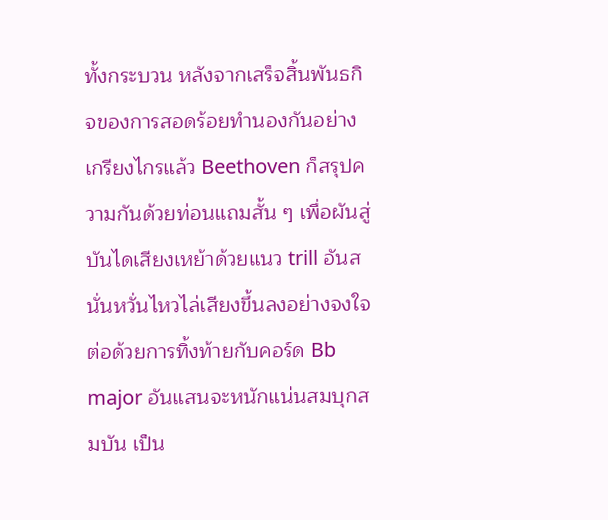ทั้งกระบวน หลังจากเสร็จสิ้นพันธกิจของการสอดร้อยทำนองกันอย่างเกรียงไกรแล้ว Beethoven ก็สรุปความกันด้วยท่อนแถมสั้น ๆ เพื่อผันสู่บันไดเสียงเหย้าด้วยแนว trill อันสนั่นหวั่นไหวไล่เสียงขึ้นลงอย่างจงใจ ต่อด้วยการทิ้งท้ายกับคอร์ด Bb major อันแสนจะหนักแน่นสมบุกสมบัน เป็น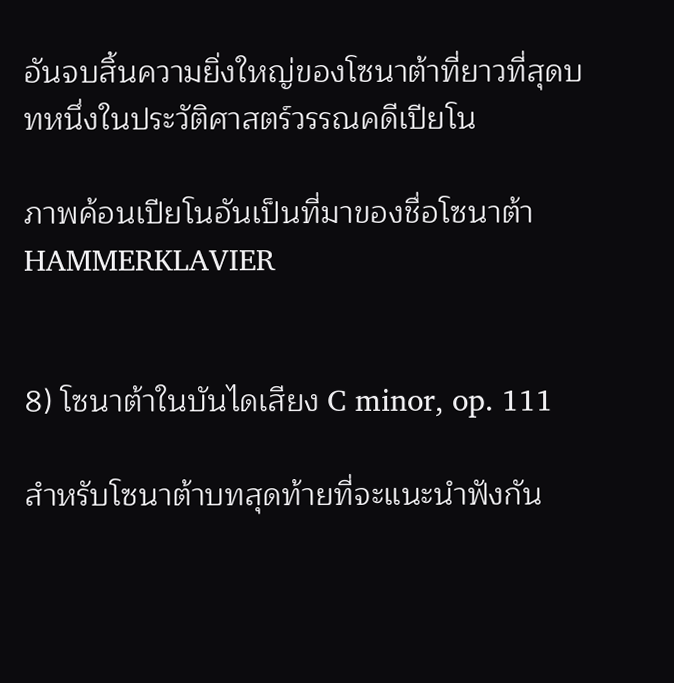อันจบสิ้นความยิ่งใหญ่ของโซนาต้าที่ยาวที่สุดบทหนึ่งในประวัติศาสตร์วรรณคดีเปียโน

ภาพค้อนเปียโนอันเป็นที่มาของชื่อโซนาต้า HAMMERKLAVIER


8) โซนาต้าในบันไดเสียง C minor, op. 111

สำหรับโซนาต้าบทสุดท้ายที่จะแนะนำฟังกัน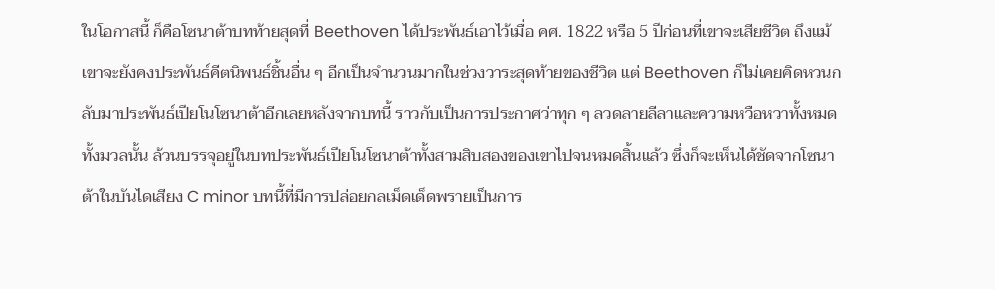ในโอกาสนี้ ก็คือโซนาต้าบทท้ายสุดที่ Beethoven ได้ประพันธ์เอาไว้เมื่อ คศ. 1822 หรือ 5 ปีก่อนที่เขาจะเสียชีวิต ถึงแม้เขาจะยังคงประพันธ์คีตนิพนธ์ชิ้นอื่น ๆ อีกเป็นจำนวนมากในช่วงวาระสุดท้ายของชีวิต แต่ Beethoven ก็ไม่เคยคิดหวนกลับมาประพันธ์เปียโนโซนาต้าอีกเลยหลังจากบทนี้ ราวกับเป็นการประกาศว่าทุก ๆ ลวดลายลีลาและความหวือหวาทั้งหมดทั้งมวลนั้น ล้วนบรรจุอยู่ในบทประพันธ์เปียโนโซนาต้าทั้งสามสิบสองของเขาไปจนหมดสิ้นแล้ว ซึ่งก็จะเห็นได้ชัดจากโซนาต้าในบันไดเสียง C minor บทนี้ที่มีการปล่อยกลเม็ดเด็ดพรายเป็นการ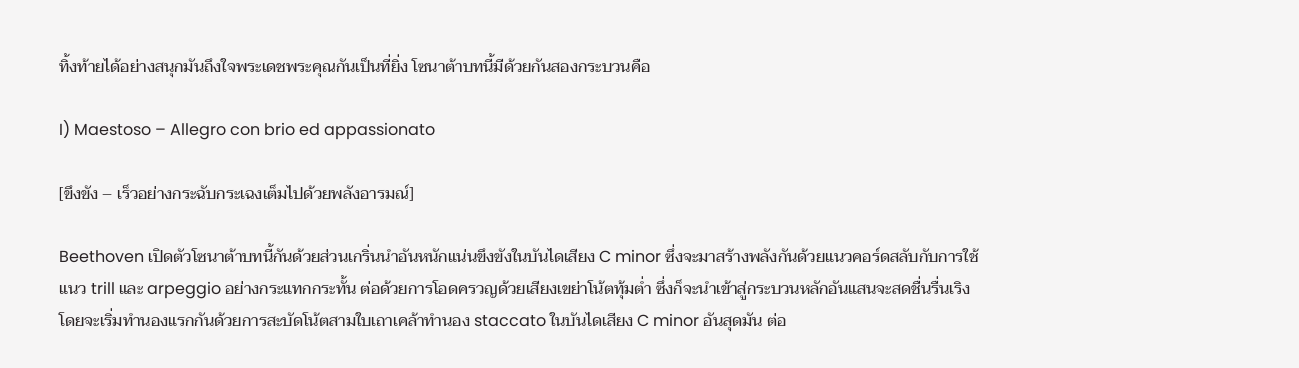ทิ้งท้ายได้อย่างสนุกมันถึงใจพระเดชพระคุณกันเป็นที่ยิ่ง โซนาต้าบทนี้มีด้วยกันสองกระบวนคือ

I) Maestoso – Allegro con brio ed appassionato

[ขึงขัง – เร็วอย่างกระฉับกระเฉงเต็มไปด้วยพลังอารมณ์]

Beethoven เปิดตัวโซนาต้าบทนี้กันด้วยส่วนเกริ่นนำอันหนักแน่นขึงขังในบันไดเสียง C minor ซึ่งจะมาสร้างพลังกันด้วยแนวคอร์ดสลับกับการใช้แนว trill และ arpeggio อย่างกระแทกกระทั้น ต่อด้วยการโอดครวญด้วยเสียงเขย่าโน้ตทุ้มต่ำ ซึ่งก็จะนำเข้าสู่กระบวนหลักอันแสนจะสดชื่นรื่นเริง โดยจะเริ่มทำนองแรกกันด้วยการสะบัดโน้ตสามใบเถาเคล้าทำนอง staccato ในบันไดเสียง C minor อันสุดมัน ต่อ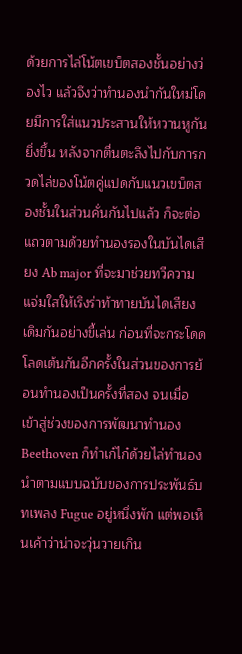ด้วยการไล่โน้ตเขบ็ตสองชั้นอย่างว่องไว แล้วจึงว่าทำนองนำกันใหม่โดยมีการใส่แนวประสานให้หวานหูกันยิ่งขึ้น หลังจากตื่นตะลึงไปกับการกวดไล่ของโน้ตคู่แปดกับแนวเขบ็ตสองชั้นในส่วนคั่นกันไปแล้ว ก็จะต่อแถวตามด้วยทำนองรองในบันไดเสียง Ab major ที่จะมาช่วยทวีความแจ่มใสให้เริงร่าท้าทายบันไดเสียงเดิมกันอย่างขี้เล่น ก่อนที่จะกระโดดโลดเต้นกันอีกครั้งในส่วนของการย้อนทำนองเป็นครั้งที่สอง จนเมื่อเข้าสู่ช่วงของการพัฒนาทำนอง Beethoven ก็ทำเก๋ไก๋ด้วยไล่ทำนองนำตามแบบฉบับของการประพันธ์บทเพลง Fugue อยู่หนึ่งพัก แต่พอเห็นเค้าว่าน่าจะวุ่นวายเกิน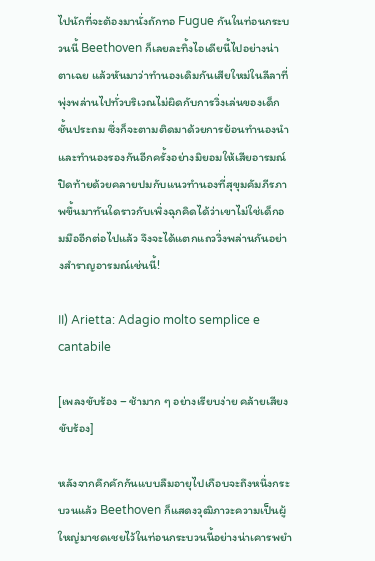ไปนักที่จะต้องมานั่งถักทอ Fugue กันในท่อนกระบวนนี้ Beethoven ก็เลยละทิ้งไอเดียนี้ไปอย่างน่าตาเฉย แล้วหันมาว่าทำนองเดิมกันเสียใหม่ในลีลาที่พุ่งพล่านไปทั่วบริเวณไม่ผิดกับการวิ่งเล่นของเด็กชั้นประถม ซึ่งก็จะตามติดมาด้วยการย้อนทำนองนำและทำนองรองกันอีกครั้งอย่างมิยอมให้เสียอารมณ์ ปิดท้ายด้วยคลายปมกับแนวทำนองที่สุขุมคัมภีรภาพขึ้นมาทันใดราวกับเพิ่งฉุกคิดได้ว่าเขาไม่ใช่เด็กอมมืออีกต่อไปแล้ว จึงจะได้แตกแถววิ่งพล่านกันอย่างสำราญอารมณ์เช่นนี้!

II) Arietta: Adagio molto semplice e cantabile

[เพลงขับร้อง – ช้ามาก ๆ อย่างเรียบง่าย คล้ายเสียงขับร้อง]

หลังจากคึกคักกันแบบลืมอายุไปเกือบจะถึงหนึ่งกระบวนแล้ว Beethoven ก็แสดงวุฒิภาวะความเป็นผู้ใหญ่มาชดเชยไว้ในท่อนกระบวนนี้อย่างน่าเคารพยำ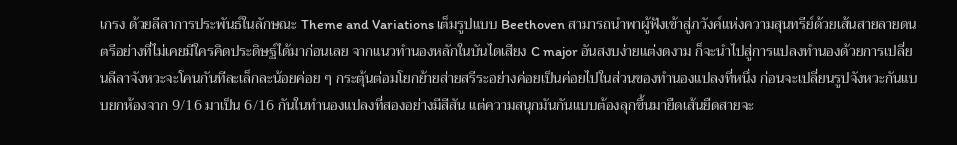เกรง ด้วยลีลาการประพันธ์ในลักษณะ Theme and Variations เต็มรูปแบบ Beethoven สามารถนำพาผู้ฟังเข้าสู่ภวังค์แห่งความสุนทรีย์ด้วยเส้นสายลายดนตรีอย่างที่ไม่เคยมีใครคิดประดิษฐ์ได้มาก่อนเลย จากแนวทำนองหลักในบันไดเสียง C major อันสงบง่ายแต่งดงาม ก็จะนำไปสู่การแปลงทำนองด้วยการเปลี่ยนลีลาจังหวะจะโคนกันทีละเล็กละน้อยค่อย ๆ กระตุ้นต่อมโยกย้ายส่ายสรีระอย่างค่อยเป็นค่อยไปในส่วนของทำนองแปลงที่หนึ่ง ก่อนจะเปลี่ยนรูปจังหวะกันแบบยกห้องจาก 9/16 มาเป็น 6/16 กันในทำนองแปลงที่สองอย่างมีสีสัน แต่ความสนุกมันกันแบบต้องลุกขึ้นมายืดเส้นยืดสายจะ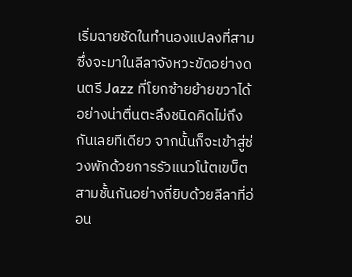เริ่มฉายชัดในทำนองแปลงที่สามซึ่งจะมาในลีลาจังหวะขัดอย่างดนตรี Jazz ที่โยกซ้ายย้ายขวาได้อย่างน่าตื่นตะลึงชนิดคิดไม่ถึงกันเลยทีเดียว จากนั้นก็จะเข้าสู่ช่วงพักด้วยการรัวแนวโน้ตเขบ็ตสามชั้นกันอย่างถี่ยิบด้วยลีลาที่อ่อน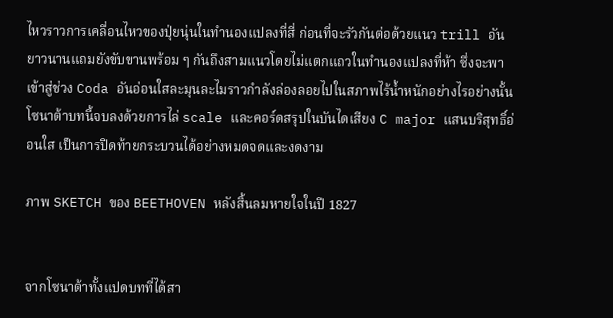ไหวราวการเคลื่อนไหวของปุ่ยนุ่นในทำนองแปลงที่สี่ ก่อนที่จะรัวกันต่อด้วยแนว trill อันยาวนานแถมยังขับขานพร้อม ๆ กันถึงสามแนวโดยไม่แตกแถวในทำนองแปลงที่ห้า ซึ่งจะพาเข้าสู่ช่วง Coda อันอ่อนใสละมุนละไมราวกำลังล่องลอยไปในสภาพไร้น้ำหนักอย่างไรอย่างนั้น โซนาต้าบทนี้จบลงด้วยการไล่ scale และคอร์ดสรุปในบันไดเสียง C major แสนบริสุทธิ์อ่อนใส เป็นการปิดท้ายกระบวนได้อย่างหมดจดและงดงาม

ภาพ SKETCH ของ BEETHOVEN หลังสิ้นลมหายใจในปี 1827


จากโซนาต้าทั้งแปดบทที่ได้สา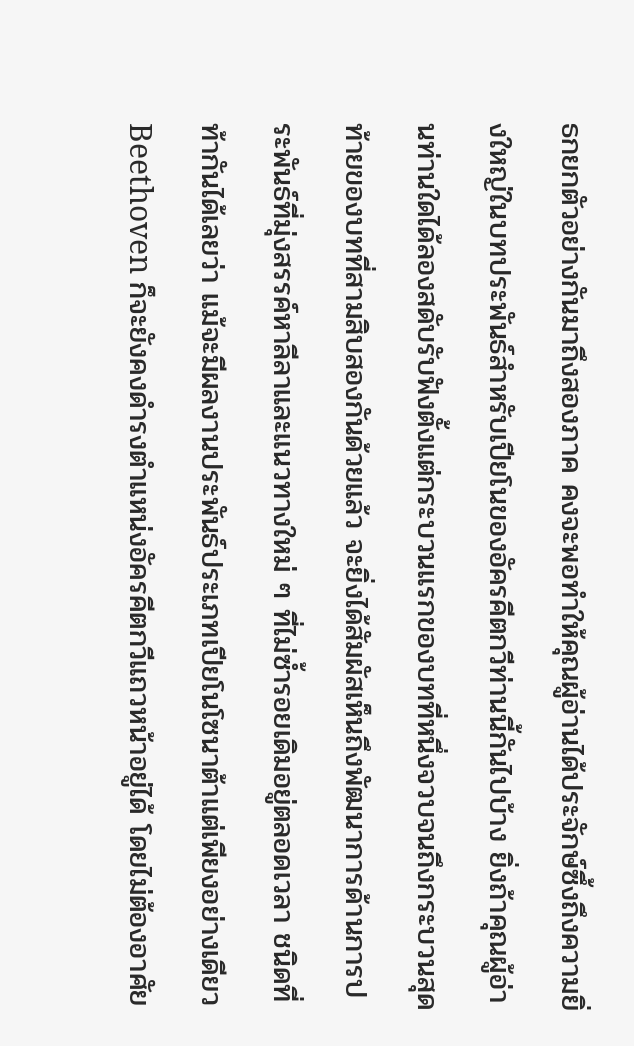ธกยกตัวอย่างกันมาถึงสองภาค คงจะพอทำให้คุณผู้อ่านได้ประจักษ์ซึ้งถึงความยิ่งใหญ่ในบทประพันธ์สำหรับเปียโนของอัครคีตกวีท่านนี้กันไปบ้าง ยิ่งถ้าคุณผู้อ่านท่านใดได้ลองสดับรับฟังตั้งแต่กระบวนแรกของบทที่หนึ่งจวบจนถึงกระบวนสุดท้ายของบทที่สามสิบสองกันด้วยแล้ว จะยิ่งได้สัมผัสเห็นถึงพัฒนาการด้านการประพันธ์ที่มุ่งสรรค์หาลีลาและแนวทางใหม่ ๆ ที่ไม่ซ้ำรอยเดิมอยู่ตลอดเวลา ชนิดที่ท้ากันได้เลยว่า แม้จะมีผลงานประพันธ์ประเภทเปียโนโซนาต้าแต่เพียงอย่างเดียว Beethoven ก็จะยังคงดำรงตำแหน่งอัครคีตกวีแถวหน้าอยู่ได้ โดยไม่ต้องอาศัย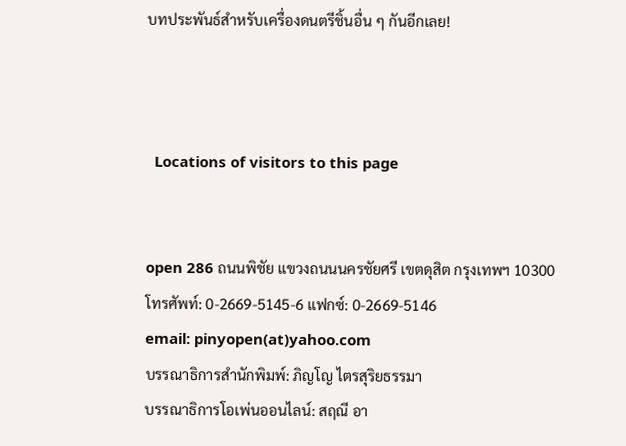บทประพันธ์สำหรับเครื่องดนตรีชิ้นอื่น ๆ กันอีกเลย!



  Locations of visitors to this page


open 286 ถนนพิชัย แขวงถนนนครชัยศรี เขตดุสิต กรุงเทพฯ 10300
โทรศัพท์: 0-2669-5145-6 แฟกซ์: 0-2669-5146
email: pinyopen(at)yahoo.com
บรรณาธิการสำนักพิมพ์: ภิญโญ ไตรสุริยธรรมา
บรรณาธิการโอเพ่นออนไลน์: สฤณี อา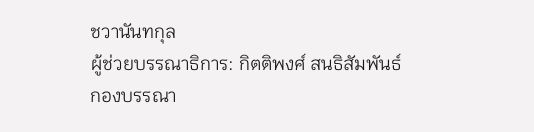ชวานันทกุล
ผู้ช่วยบรรณาธิการ: กิตติพงศ์ สนธิสัมพันธ์
กองบรรณา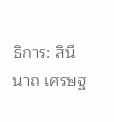ธิการ: สินีนาถ เศรษฐ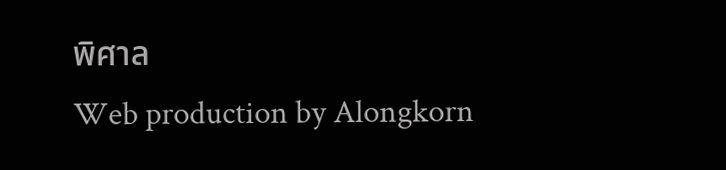พิศาล
Web production by Alongkorn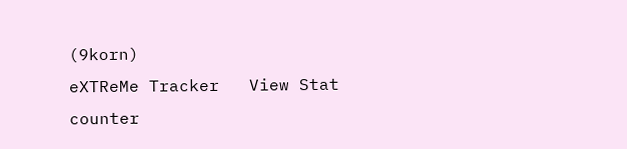(9korn)
eXTReMe Tracker   View Stat counter